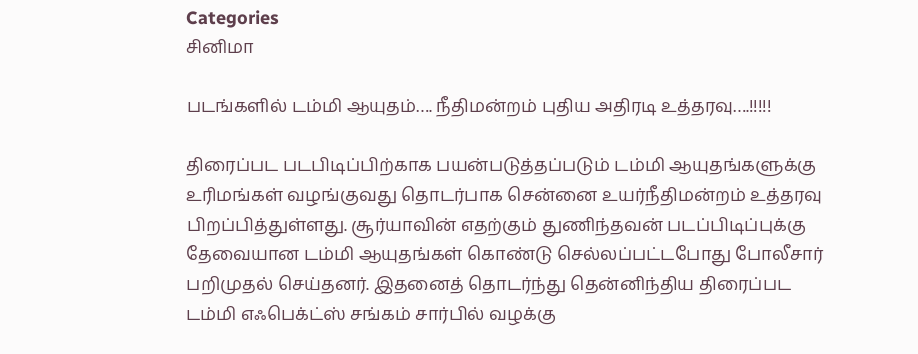Categories
சினிமா

படங்களில் டம்மி ஆயுதம்…. நீதிமன்றம் புதிய அதிரடி உத்தரவு….!!!!!

திரைப்பட படபிடிப்பிற்காக பயன்படுத்தப்படும் டம்மி ஆயுதங்களுக்கு உரிமங்கள் வழங்குவது தொடர்பாக சென்னை உயர்நீதிமன்றம் உத்தரவு பிறப்பித்துள்ளது. சூர்யாவின் எதற்கும் துணிந்தவன் படப்பிடிப்புக்கு தேவையான டம்மி ஆயுதங்கள் கொண்டு செல்லப்பட்டபோது போலீசார் பறிமுதல் செய்தனர். இதனைத் தொடர்ந்து தென்னிந்திய திரைப்பட டம்மி எஃபெக்ட்ஸ் சங்கம் சார்பில் வழக்கு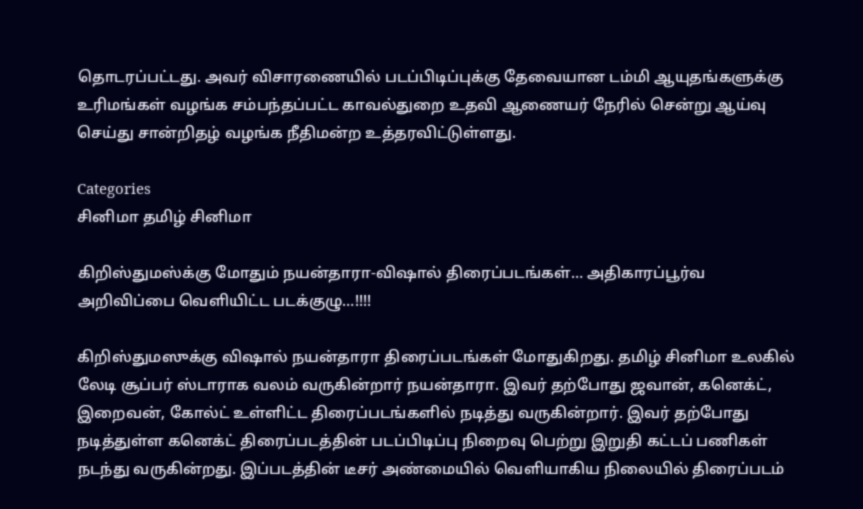தொடரப்பட்டது. அவர் விசாரணையில் படப்பிடிப்புக்கு தேவையான டம்மி ஆயுதங்களுக்கு உரிமங்கள் வழங்க சம்பந்தப்பட்ட காவல்துறை உதவி ஆணையர் நேரில் சென்று ஆய்வு செய்து சான்றிதழ் வழங்க நீதிமன்ற உத்தரவிட்டுள்ளது.

Categories
சினிமா தமிழ் சினிமா

கிறிஸ்துமஸ்க்கு மோதும் நயன்தாரா-விஷால் திரைப்படங்கள்… அதிகாரப்பூர்வ அறிவிப்பை வெளியிட்ட படக்குழு…!!!!

கிறிஸ்துமஸுக்கு விஷால் நயன்தாரா திரைப்படங்கள் மோதுகிறது. தமிழ் சினிமா உலகில் லேடி சூப்பர் ஸ்டாராக வலம் வருகின்றார் நயன்தாரா. இவர் தற்போது ஜவான், கனெக்ட், இறைவன், கோல்ட் உள்ளிட்ட திரைப்படங்களில் நடித்து வருகின்றார். இவர் தற்போது நடித்துள்ள கனெக்ட் திரைப்படத்தின் படப்பிடிப்பு நிறைவு பெற்று இறுதி கட்டப் பணிகள் நடந்து வருகின்றது. இப்படத்தின் டீசர் அண்மையில் வெளியாகிய நிலையில் திரைப்படம்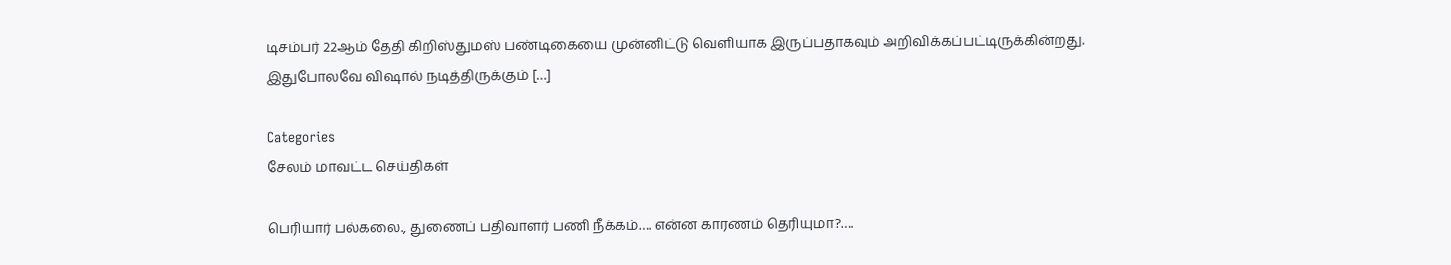டிசம்பர் 22ஆம் தேதி கிறிஸ்துமஸ் பண்டிகையை முன்னிட்டு வெளியாக இருப்பதாகவும் அறிவிக்கப்பட்டிருக்கின்றது. இதுபோலவே விஷால் நடித்திருக்கும் […]

Categories
சேலம் மாவட்ட செய்திகள்

பெரியார் பல்கலை., துணைப் பதிவாளர் பணி நீக்கம்…. என்ன காரணம் தெரியுமா?….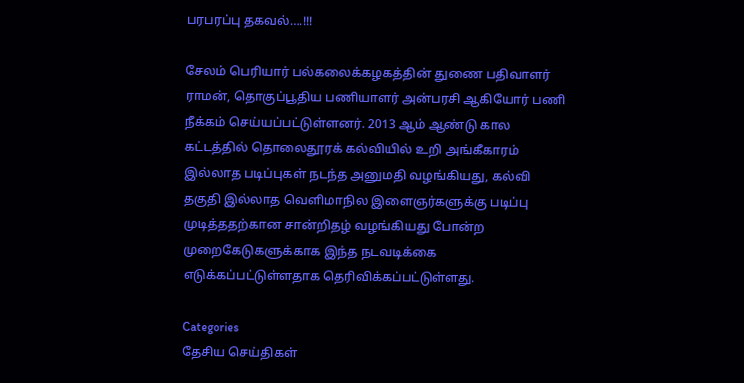பரபரப்பு தகவல்….!!!

சேலம் பெரியார் பல்கலைக்கழகத்தின் துணை பதிவாளர் ராமன், தொகுப்பூதிய பணியாளர் அன்பரசி ஆகியோர் பணி நீக்கம் செய்யப்பட்டுள்ளனர். 2013 ஆம் ஆண்டு கால கட்டத்தில் தொலைதூரக் கல்வியில் உறி அங்கீகாரம் இல்லாத படிப்புகள் நடந்த அனுமதி வழங்கியது, கல்வி தகுதி இல்லாத வெளிமாநில இளைஞர்களுக்கு படிப்பு முடித்ததற்கான சான்றிதழ் வழங்கியது போன்ற முறைகேடுகளுக்காக இந்த நடவடிக்கை எடுக்கப்பட்டுள்ளதாக தெரிவிக்கப்பட்டுள்ளது.

Categories
தேசிய செய்திகள்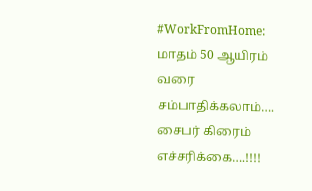#WorkFromHome: மாதம் 50 ஆயிரம் வரை சம்பாதிக்கலாம்…. சைபர் கிரைம் எச்சரிக்கை….!!!!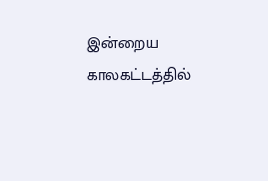இன்றைய காலகட்டத்தில்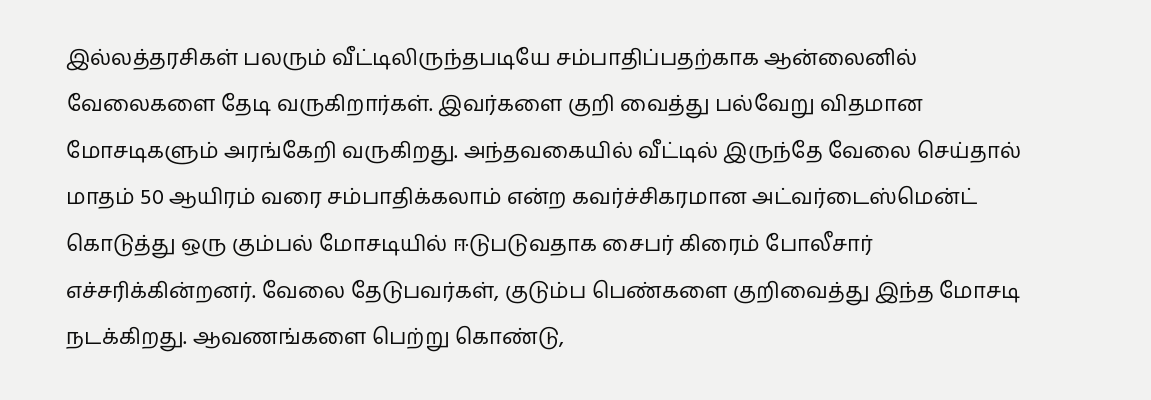இல்லத்தரசிகள் பலரும் வீட்டிலிருந்தபடியே சம்பாதிப்பதற்காக ஆன்லைனில் வேலைகளை தேடி வருகிறார்கள். இவர்களை குறி வைத்து பல்வேறு விதமான மோசடிகளும் அரங்கேறி வருகிறது. அந்தவகையில் வீட்டில் இருந்தே வேலை செய்தால் மாதம் 50 ஆயிரம் வரை சம்பாதிக்கலாம் என்ற கவர்ச்சிகரமான அட்வர்டைஸ்மென்ட் கொடுத்து ஒரு கும்பல் மோசடியில் ஈடுபடுவதாக சைபர் கிரைம் போலீசார் எச்சரிக்கின்றனர். வேலை தேடுபவர்கள், குடும்ப பெண்களை குறிவைத்து இந்த மோசடி நடக்கிறது. ஆவணங்களை பெற்று கொண்டு,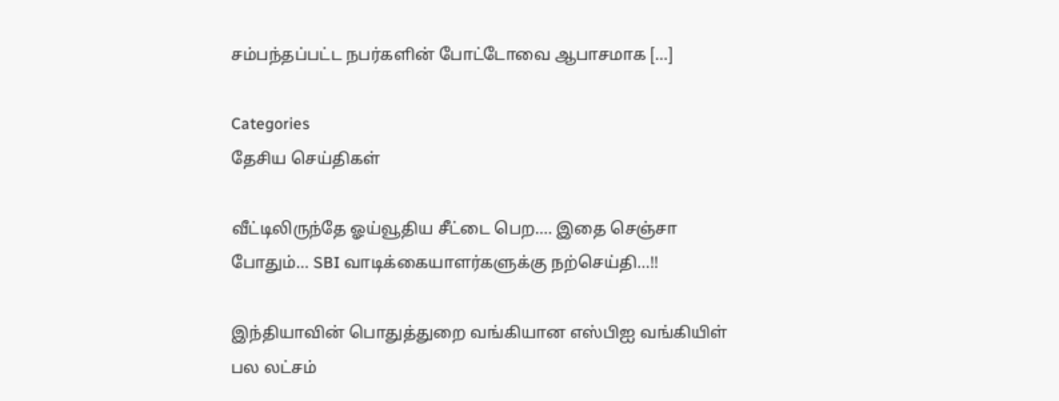சம்பந்தப்பட்ட நபர்களின் போட்டோவை ஆபாசமாக […]

Categories
தேசிய செய்திகள்

வீட்டிலிருந்தே ஓய்வூதிய சீட்டை பெற…. இதை செஞ்சா போதும்… SBI வாடிக்கையாளர்களுக்கு நற்செய்தி…!!

இந்தியாவின் பொதுத்துறை வங்கியான எஸ்பிஐ வங்கியிள் பல லட்சம்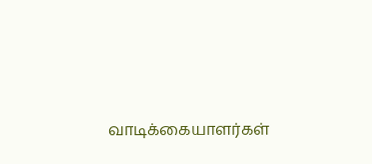வாடிக்கையாளர்கள்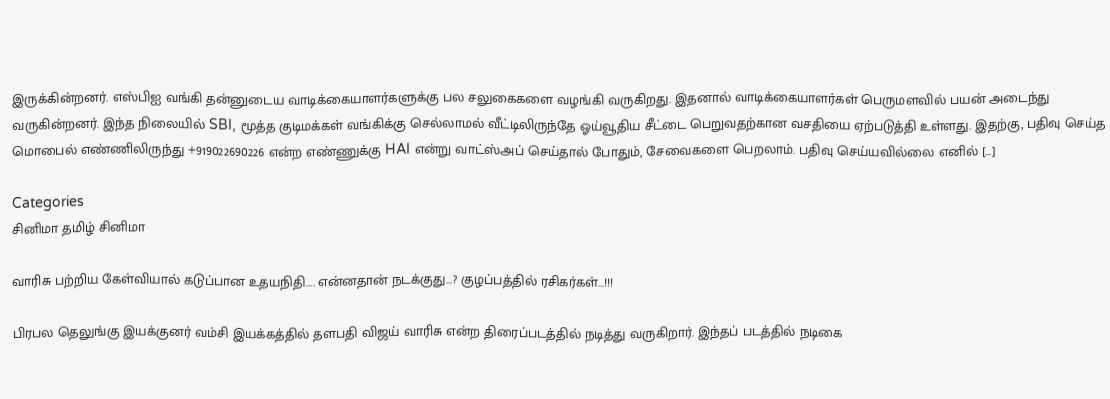இருக்கின்றனர். எஸ்பிஐ வங்கி தன்னுடைய வாடிக்கையாளர்களுக்கு பல சலுகைகளை வழங்கி வருகிறது. இதனால் வாடிக்கையாளர்கள் பெருமளவில் பயன் அடைந்து வருகின்றனர். இந்த நிலையில் SBI, மூத்த குடிமக்கள் வங்கிக்கு செல்லாமல் வீட்டிலிருந்தே ஓய்வூதிய சீட்டை பெறுவதற்கான வசதியை ஏற்படுத்தி உள்ளது. இதற்கு, பதிவு செய்த மொபைல் எண்ணிலிருந்து +919022690226 என்ற எண்ணுக்கு HAI என்று வாட்ஸ்அப் செய்தால் போதும், சேவைகளை பெறலாம். பதிவு செய்யவில்லை எனில் […]

Categories
சினிமா தமிழ் சினிமா

வாரிசு பற்றிய கேள்வியால் கடுப்பான உதயநிதி…. என்னதான் நடக்குது…? குழப்பத்தில் ரசிகர்கள்…!!!

பிரபல தெலுங்கு இயக்குனர் வம்சி இயக்கத்தில் தளபதி விஜய் வாரிசு என்ற திரைப்படத்தில் நடித்து வருகிறார். இந்தப் படத்தில் நடிகை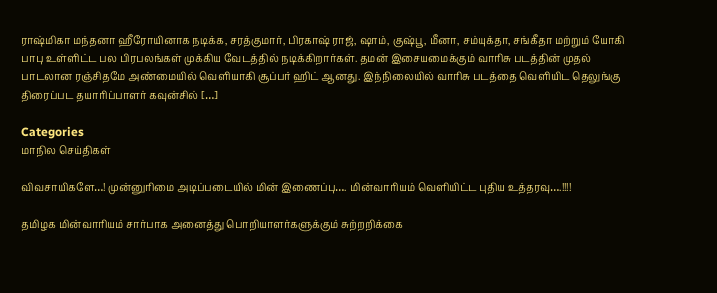ராஷ்மிகா மந்தனா ஹீரோயினாக நடிக்க, சரத்குமார், பிரகாஷ் ராஜ், ஷாம், குஷ்பூ, மீனா, சம்யுக்தா, சங்கீதா மற்றும் யோகி பாபு உள்ளிட்ட பல பிரபலங்கள் முக்கிய வேடத்தில் நடிக்கிறார்கள். தமன் இசையமைக்கும் வாரிசு படத்தின் முதல் பாடலான ரஞ்சிதமே அண்மையில் வெளியாகி சூப்பர் ஹிட் ஆனது. இந்நிலையில் வாரிசு படத்தை வெளியிட தெலுங்கு திரைப்பட தயாரிப்பாளர் கவுன்சில் […]

Categories
மாநில செய்திகள்

விவசாயிகளே…! முன்னுரிமை அடிப்படையில் மின் இணைப்பு…. மின்வாரியம் வெளியிட்ட புதிய உத்தரவு….!!!!

தமிழக மின்வாரியம் சார்பாக அனைத்து பொறியாளர்களுக்கும் சுற்றறிக்கை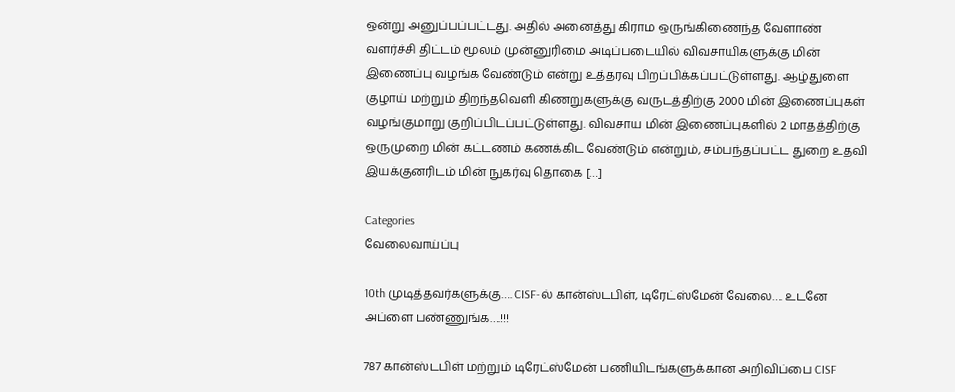ஒன்று அனுப்பப்பட்டது. அதில் அனைத்து கிராம ஒருங்கிணைந்த வேளாண் வளர்ச்சி திட்டம் மூலம் முன்னுரிமை அடிப்படையில் விவசாயிகளுக்கு மின் இணைப்பு வழங்க வேண்டும் என்று உத்தரவு பிறப்பிக்கப்பட்டுள்ளது. ஆழ்துளை குழாய் மற்றும் திறந்தவெளி கிணறுகளுக்கு வருடத்திற்கு 2000 மின் இணைப்புகள் வழங்குமாறு குறிப்பிடப்பட்டுள்ளது. விவசாய மின் இணைப்புகளில் 2 மாதத்திற்கு ஒருமுறை மின் கட்டணம் கணக்கிட வேண்டும் என்றும், சம்பந்தப்பட்ட துறை உதவி இயக்குனரிடம் மின் நுகர்வு தொகை […]

Categories
வேலைவாய்ப்பு

10th முடித்தவர்களுக்கு…. CISF-ல் கான்ஸ்டபிள், டிரேட்ஸ்மேன் வேலை…. உடனே அப்ளை பண்ணுங்க….!!!

787 கான்ஸ்டபிள் மற்றும் டிரேட்ஸ்மேன் பணியிடங்களுக்கான அறிவிப்பை CISF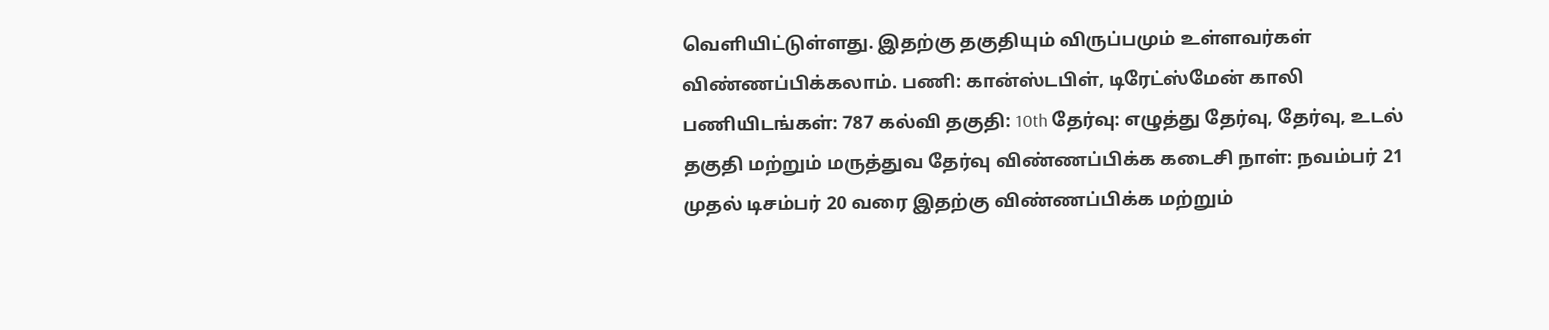வெளியிட்டுள்ளது. இதற்கு தகுதியும் விருப்பமும் உள்ளவர்கள் விண்ணப்பிக்கலாம். பணி: கான்ஸ்டபிள், டிரேட்ஸ்மேன் காலி பணியிடங்கள்: 787 கல்வி தகுதி: 10th தேர்வு: எழுத்து தேர்வு, தேர்வு, உடல் தகுதி மற்றும் மருத்துவ தேர்வு விண்ணப்பிக்க கடைசி நாள்: நவம்பர் 21 முதல் டிசம்பர் 20 வரை இதற்கு விண்ணப்பிக்க மற்றும்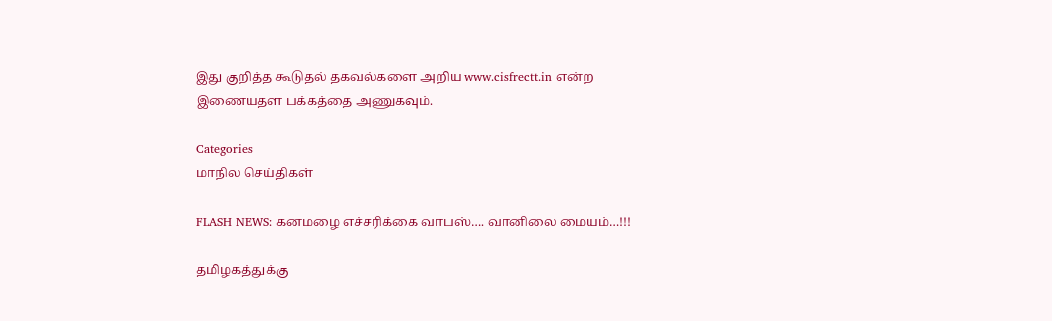இது குறித்த கூடுதல் தகவல்களை அறிய www.cisfrectt.in என்ற இணையதள பக்கத்தை அணுகவும்.

Categories
மாநில செய்திகள்

FLASH NEWS: கனமழை எச்சரிக்கை வாபஸ்…. வானிலை மையம்…!!!

தமிழகத்துக்கு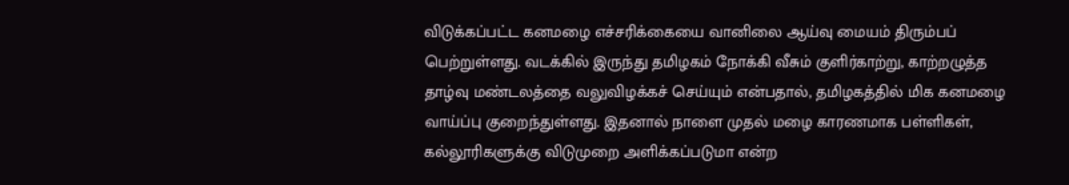விடுக்கப்பட்ட கனமழை எச்சரிக்கையை வானிலை ஆய்வு மையம் திரும்பப் பெற்றுள்ளது. வடக்கில் இருந்து தமிழகம் நோக்கி வீசும் குளிர்காற்று, காற்றழுத்த தாழ்வு மண்டலத்தை வலுவிழக்கச் செய்யும் என்பதால், தமிழகத்தில் மிக கனமழை வாய்ப்பு குறைந்துள்ளது. இதனால் நாளை முதல் மழை காரணமாக பள்ளிகள், கல்லூரிகளுக்கு விடுமுறை அளிக்கப்படுமா என்ற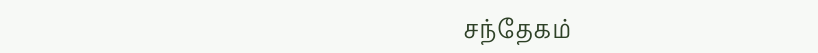சந்தேகம்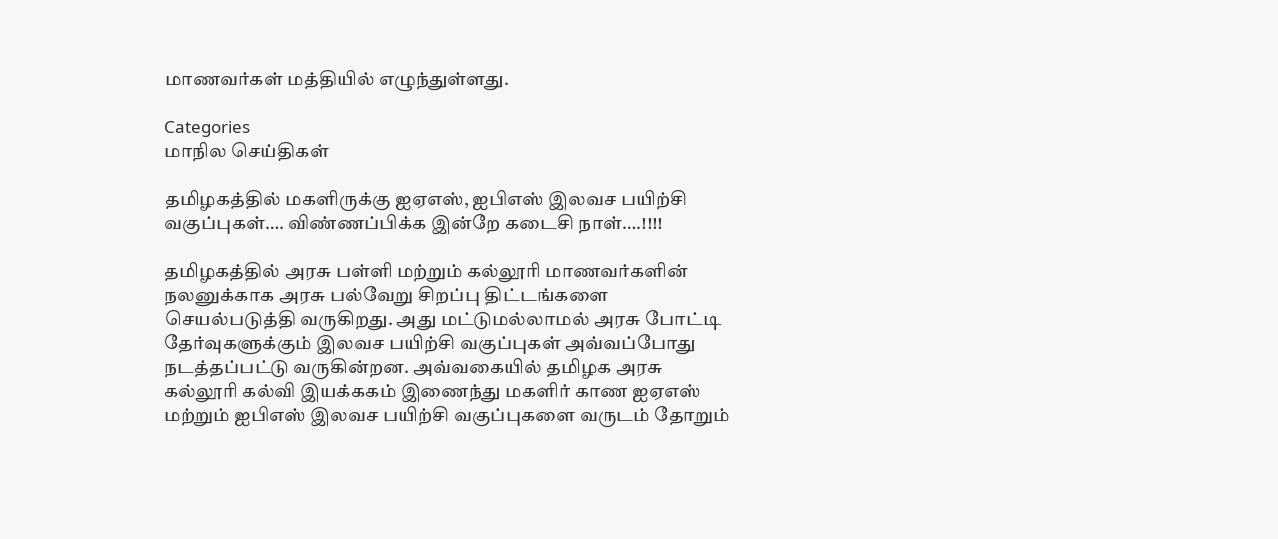மாணவர்கள் மத்தியில் எழுந்துள்ளது.

Categories
மாநில செய்திகள்

தமிழகத்தில் மகளிருக்கு ஐஏஎஸ், ஐபிஎஸ் இலவச பயிற்சி வகுப்புகள்…. விண்ணப்பிக்க இன்றே கடைசி நாள்….!!!!

தமிழகத்தில் அரசு பள்ளி மற்றும் கல்லூரி மாணவர்களின் நலனுக்காக அரசு பல்வேறு சிறப்பு திட்டங்களை செயல்படுத்தி வருகிறது. அது மட்டுமல்லாமல் அரசு போட்டி தேர்வுகளுக்கும் இலவச பயிற்சி வகுப்புகள் அவ்வப்போது நடத்தப்பட்டு வருகின்றன. அவ்வகையில் தமிழக அரசு கல்லூரி கல்வி இயக்ககம் இணைந்து மகளிர் காண ஐஏஎஸ் மற்றும் ஐபிஎஸ் இலவச பயிற்சி வகுப்புகளை வருடம் தோறும்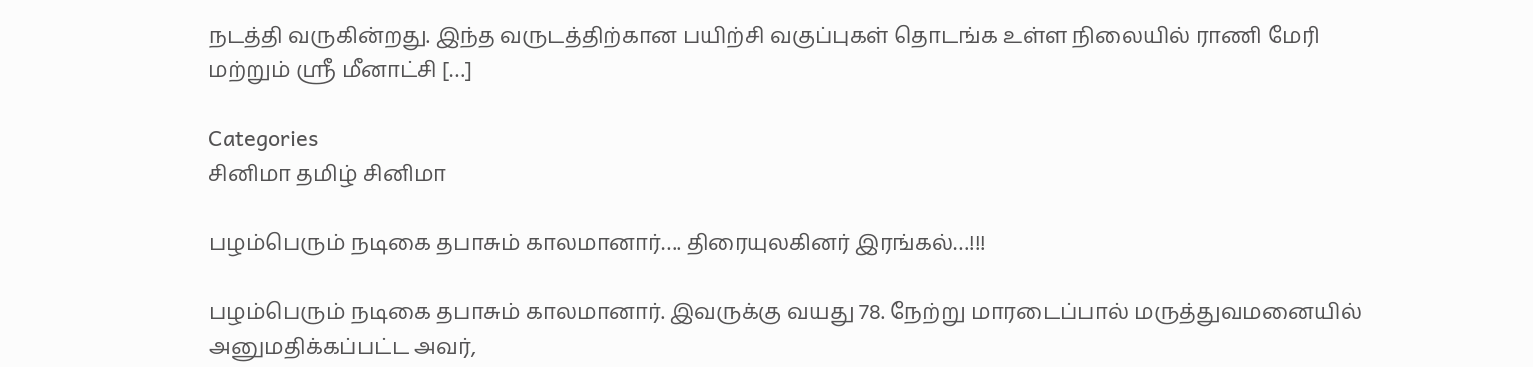நடத்தி வருகின்றது. இந்த வருடத்திற்கான பயிற்சி வகுப்புகள் தொடங்க உள்ள நிலையில் ராணி மேரி மற்றும் ஸ்ரீ மீனாட்சி […]

Categories
சினிமா தமிழ் சினிமா

பழம்பெரும் நடிகை தபாசும் காலமானார்…. திரையுலகினர் இரங்கல்…!!!

பழம்பெரும் நடிகை தபாசும் காலமானார். இவருக்கு வயது 78. நேற்று மாரடைப்பால் மருத்துவமனையில் அனுமதிக்கப்பட்ட அவர்,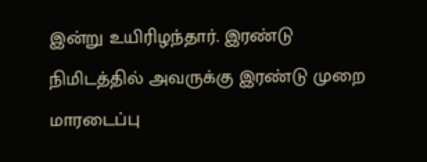இன்று உயிரிழந்தார். இரண்டு நிமிடத்தில் அவருக்கு இரண்டு முறை மாரடைப்பு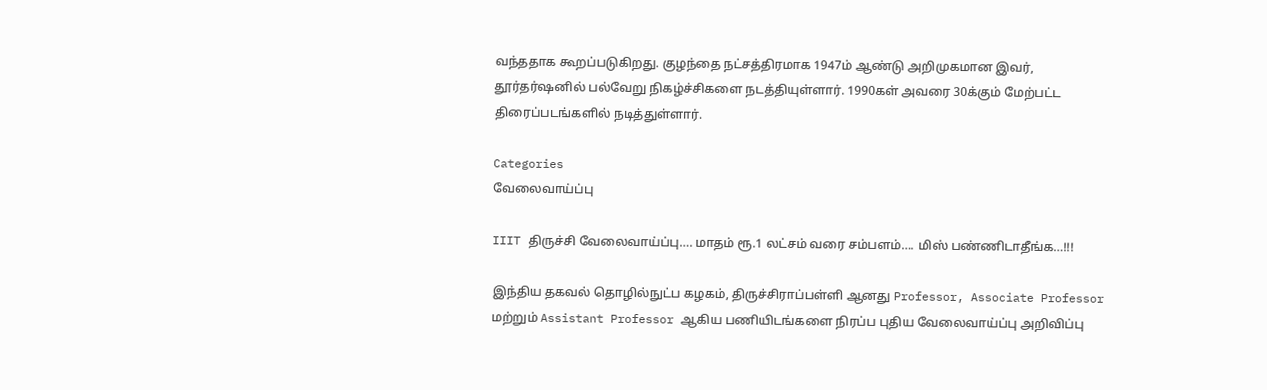வந்ததாக கூறப்படுகிறது. குழந்தை நட்சத்திரமாக 1947ம் ஆண்டு அறிமுகமான இவர், தூர்தர்ஷனில் பல்வேறு நிகழ்ச்சிகளை நடத்தியுள்ளார். 1990கள் அவரை 30க்கும் மேற்பட்ட திரைப்படங்களில் நடித்துள்ளார்.

Categories
வேலைவாய்ப்பு

IIIT திருச்சி வேலைவாய்ப்பு…. மாதம் ரூ.1 லட்சம் வரை சம்பளம்…. மிஸ் பண்ணிடாதீங்க…!!!

இந்திய தகவல் தொழில்நுட்ப கழகம், திருச்சிராப்பள்ளி ஆனது Professor, Associate Professor மற்றும் Assistant Professor ஆகிய பணியிடங்களை நிரப்ப புதிய வேலைவாய்ப்பு அறிவிப்பு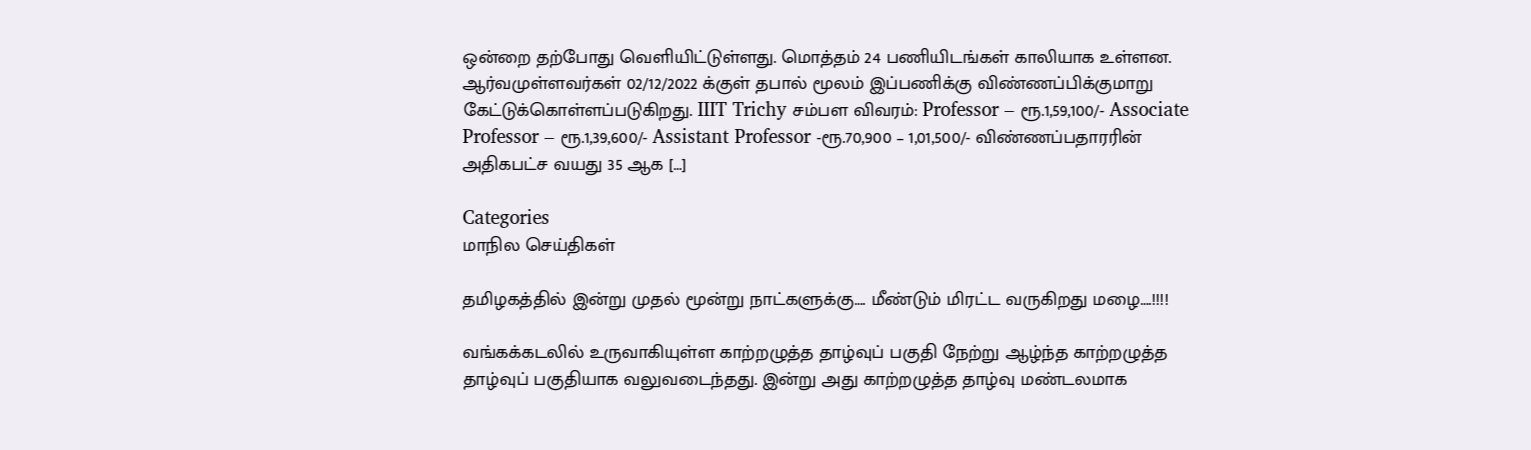ஒன்றை தற்போது வெளியிட்டுள்ளது. மொத்தம் 24 பணியிடங்கள் காலியாக உள்ளன. ஆர்வமுள்ளவர்கள் 02/12/2022 க்குள் தபால் மூலம் இப்பணிக்கு விண்ணப்பிக்குமாறு கேட்டுக்கொள்ளப்படுகிறது. IIIT Trichy சம்பள விவரம்: Professor – ரூ.1,59,100/- Associate Professor – ரூ.1,39,600/- Assistant Professor -ரூ.70,900 – 1,01,500/- விண்ணப்பதாரரின் அதிகபட்ச வயது 35 ஆக […]

Categories
மாநில செய்திகள்

தமிழகத்தில் இன்று முதல் மூன்று நாட்களுக்கு…. மீண்டும் மிரட்ட வருகிறது மழை….!!!!

வங்கக்கடலில் உருவாகியுள்ள காற்றழுத்த தாழ்வுப் பகுதி நேற்று ஆழ்ந்த காற்றழுத்த தாழ்வுப் பகுதியாக வலுவடைந்தது. இன்று அது காற்றழுத்த தாழ்வு மண்டலமாக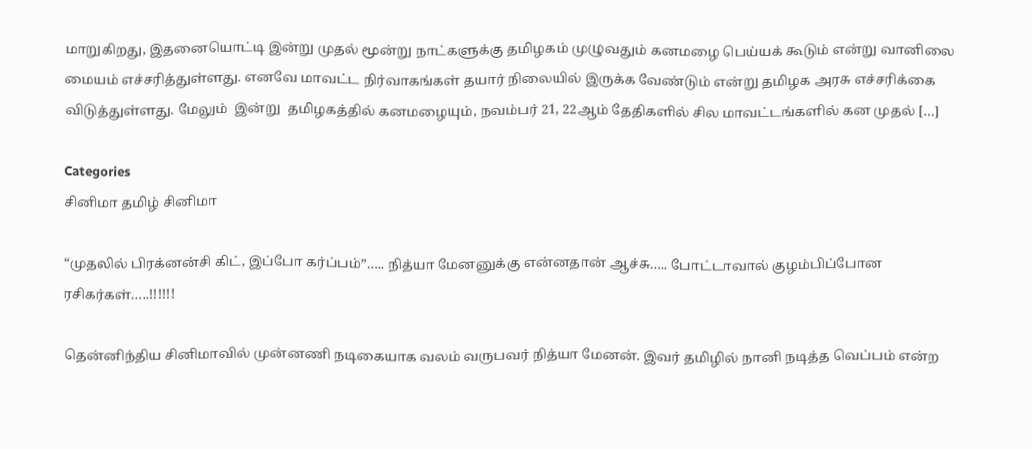மாறுகிறது, இதனையொட்டி இன்று முதல் மூன்று நாட்களுக்கு தமிழகம் முழுவதும் கனமழை பெய்யக் கூடும் என்று வானிலை மையம் எச்சரித்துள்ளது. எனவே மாவட்ட நிர்வாகங்கள் தயார் நிலையில் இருக்க வேண்டும் என்று தமிழக அரசு எச்சரிக்கை விடுத்துள்ளது. மேலும்  இன்று  தமிழகத்தில் கனமழையும், நவம்பர் 21, 22ஆம் தேதிகளில் சில மாவட்டங்களில் கன முதல் […]

Categories
சினிமா தமிழ் சினிமா

“முதலில் பிரக்னன்சி கிட், இப்போ கர்ப்பம்”….. நித்யா மேனனுக்கு என்னதான் ஆச்சு….. போட்டாவால் குழம்பிப்போன ரசிகர்கள்…..!!!!!!

தென்னிந்திய சினிமாவில் முன்னணி நடிகையாக வலம் வருபவர் நித்யா மேனன். இவர் தமிழில் நானி நடித்த வெப்பம் என்ற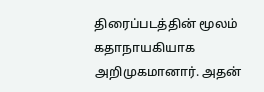திரைப்படத்தின் மூலம் கதாநாயகியாக அறிமுகமானார். அதன்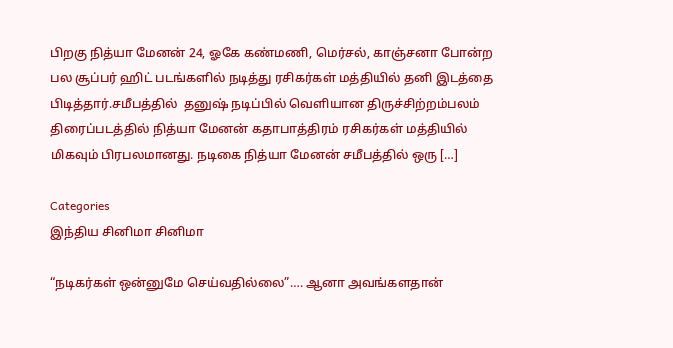பிறகு நித்யா மேனன் 24, ஓகே கண்மணி, மெர்சல், காஞ்சனா போன்ற பல சூப்பர் ஹிட் படங்களில் நடித்து ரசிகர்கள் மத்தியில் தனி இடத்தை பிடித்தார்.சமீபத்தில்  தனுஷ் நடிப்பில் வெளியான திருச்சிற்றம்பலம் திரைப்படத்தில் நித்யா மேனன் கதாபாத்திரம் ரசிகர்கள் மத்தியில் மிகவும் பிரபலமானது. நடிகை நித்யா மேனன் சமீபத்தில் ஒரு […]

Categories
இந்திய சினிமா சினிமா

“நடிகர்கள் ஒன்னுமே செய்வதில்லை”…. ஆனா அவங்களதான்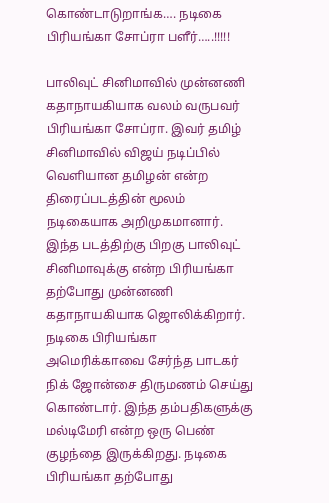கொண்டாடுறாங்க…. நடிகை பிரியங்கா சோப்ரா பளீர்…..!!!!!

பாலிவுட் சினிமாவில் முன்னணி கதாநாயகியாக வலம் வருபவர் பிரியங்கா சோப்ரா. இவர் தமிழ் சினிமாவில் விஜய் நடிப்பில் வெளியான தமிழன் என்ற திரைப்படத்தின் மூலம் நடிகையாக அறிமுகமானார். இந்த படத்திற்கு பிறகு பாலிவுட் சினிமாவுக்கு என்ற பிரியங்கா தற்போது முன்னணி கதாநாயகியாக ஜொலிக்கிறார். நடிகை பிரியங்கா அமெரிக்காவை சேர்ந்த பாடகர் நிக் ஜோன்சை திருமணம் செய்து கொண்டார். இந்த தம்பதிகளுக்கு மல்டிமேரி என்ற ஒரு பெண் குழந்தை இருக்கிறது. நடிகை பிரியங்கா தற்போது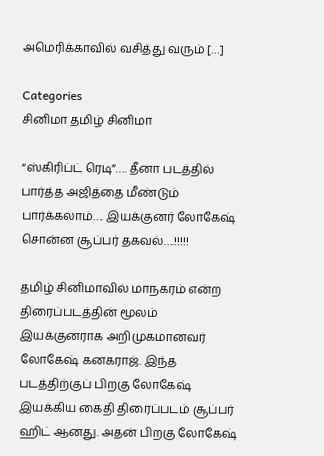அமெரிக்காவில் வசித்து வரும் […]

Categories
சினிமா தமிழ் சினிமா

“ஸ்கிரிப்ட் ரெடி”…. தீனா படத்தில் பார்த்த அஜித்தை மீண்டும் பார்க்கலாம்…. இயக்குனர் லோகேஷ் சொன்ன சூப்பர் தகவல்….!!!!!

தமிழ் சினிமாவில் மாநகரம் என்ற திரைப்படத்தின் மூலம் இயக்குனராக அறிமுகமானவர் லோகேஷ் கனகராஜ். இந்த படத்திற்குப் பிறகு லோகேஷ் இயக்கிய கைதி திரைப்படம் சூப்பர் ஹிட் ஆனது. அதன் பிறகு லோகேஷ்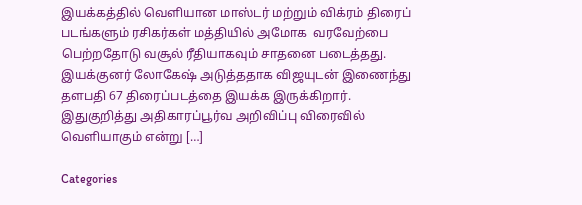இயக்கத்தில் வெளியான மாஸ்டர் மற்றும் விக்ரம் திரைப் படங்களும் ரசிகர்கள் மத்தியில் அமோக  வரவேற்பை பெற்றதோடு வசூல் ரீதியாகவும் சாதனை படைத்தது. இயக்குனர் லோகேஷ் அடுத்ததாக விஜயுடன் இணைந்து தளபதி 67 திரைப்படத்தை இயக்க இருக்கிறார். இதுகுறித்து அதிகாரப்பூர்வ அறிவிப்பு விரைவில் வெளியாகும் என்று […]

Categories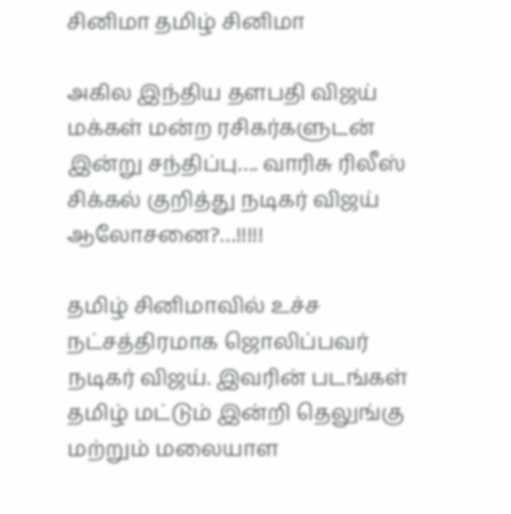சினிமா தமிழ் சினிமா

அகில இந்திய தளபதி விஜய் மக்கள் மன்ற ரசிகர்களுடன் இன்று சந்திப்பு…. வாரிசு ரிலீஸ் சிக்கல் குறித்து நடிகர் விஜய் ஆலோசனை?…!!!!!

தமிழ் சினிமாவில் உச்ச நட்சத்திரமாக ஜொலிப்பவர் நடிகர் விஜய். இவரின் படங்கள் தமிழ் மட்டும் இன்றி தெலுங்கு மற்றும் மலையாள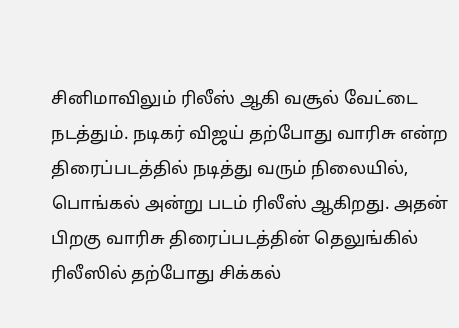சினிமாவிலும் ரிலீஸ் ஆகி வசூல் வேட்டை நடத்தும். நடிகர் விஜய் தற்போது வாரிசு என்ற திரைப்படத்தில் நடித்து வரும் நிலையில், பொங்கல் அன்று படம் ரிலீஸ் ஆகிறது. அதன் பிறகு வாரிசு திரைப்படத்தின் தெலுங்கில் ரிலீஸில் தற்போது சிக்கல்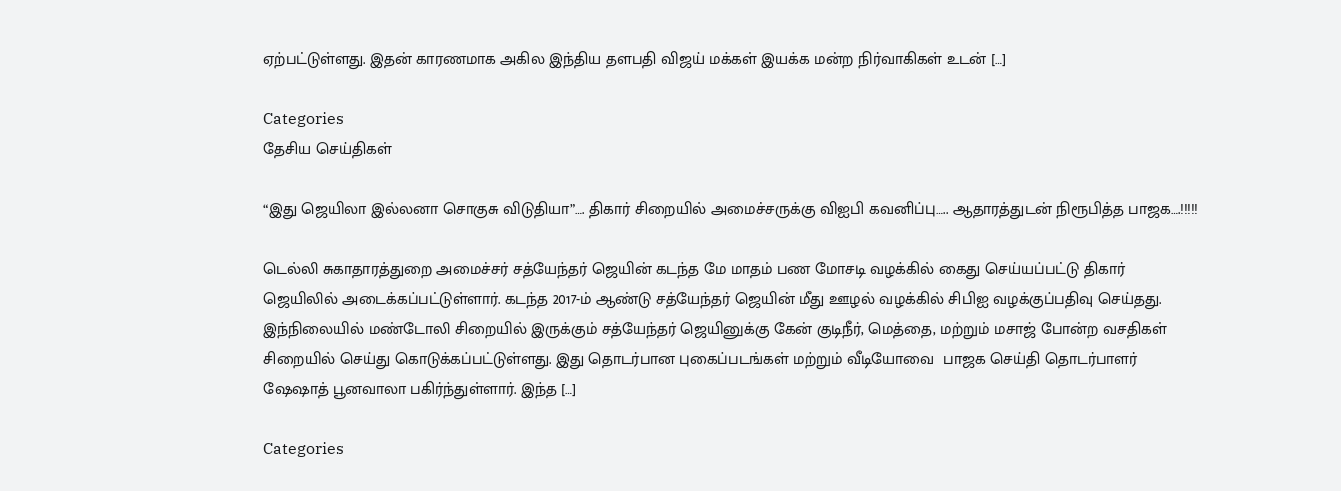ஏற்பட்டுள்ளது. இதன் காரணமாக அகில இந்திய தளபதி விஜய் மக்கள் இயக்க மன்ற நிர்வாகிகள் உடன் […]

Categories
தேசிய செய்திகள்

“இது ஜெயிலா இல்லனா சொகுசு விடுதியா”…. திகார் சிறையில் அமைச்சருக்கு விஐபி கவனிப்பு….. ஆதாரத்துடன் நிரூபித்த பாஜக….!!!!!

டெல்லி சுகாதாரத்துறை அமைச்சர் சத்யேந்தர் ஜெயின் கடந்த மே மாதம் பண மோசடி வழக்கில் கைது செய்யப்பட்டு திகார் ஜெயிலில் அடைக்கப்பட்டுள்ளார். கடந்த 2017-ம் ஆண்டு சத்யேந்தர் ஜெயின் மீது ஊழல் வழக்கில் சிபிஐ வழக்குப்பதிவு செய்தது. இந்நிலையில் மண்டோலி சிறையில் இருக்கும் சத்யேந்தர் ஜெயினுக்கு கேன் குடிநீர், மெத்தை, மற்றும் மசாஜ் போன்ற வசதிகள் சிறையில் செய்து கொடுக்கப்பட்டுள்ளது. இது தொடர்பான புகைப்படங்கள் மற்றும் வீடியோவை  பாஜக செய்தி தொடர்பாளர் ஷேஷாத் பூனவாலா பகிர்ந்துள்ளார். இந்த […]

Categories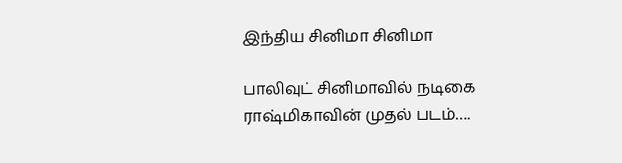இந்திய சினிமா சினிமா

பாலிவுட் சினிமாவில் நடிகை ராஷ்மிகாவின் முதல் படம்….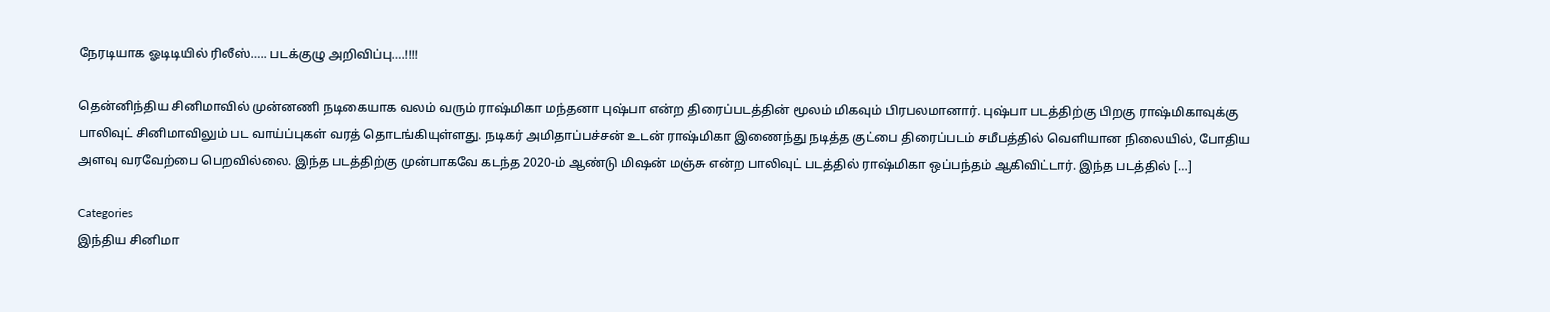நேரடியாக ஓடிடியில் ரிலீஸ்….. படக்குழு அறிவிப்பு….!!!!

தென்னிந்திய சினிமாவில் முன்னணி நடிகையாக வலம் வரும் ராஷ்மிகா மந்தனா புஷ்பா என்ற திரைப்படத்தின் மூலம் மிகவும் பிரபலமானார். புஷ்பா படத்திற்கு பிறகு ராஷ்மிகாவுக்கு பாலிவுட் சினிமாவிலும் பட வாய்ப்புகள் வரத் தொடங்கியுள்ளது. நடிகர் அமிதாப்பச்சன் உடன் ராஷ்மிகா இணைந்து நடித்த குட்பை திரைப்படம் சமீபத்தில் வெளியான நிலையில், போதிய அளவு வரவேற்பை பெறவில்லை. இந்த படத்திற்கு முன்பாகவே கடந்த 2020-ம் ஆண்டு மிஷன் மஞ்சு என்ற பாலிவுட் படத்தில் ராஷ்மிகா ஒப்பந்தம் ஆகிவிட்டார். இந்த படத்தில் […]

Categories
இந்திய சினிமா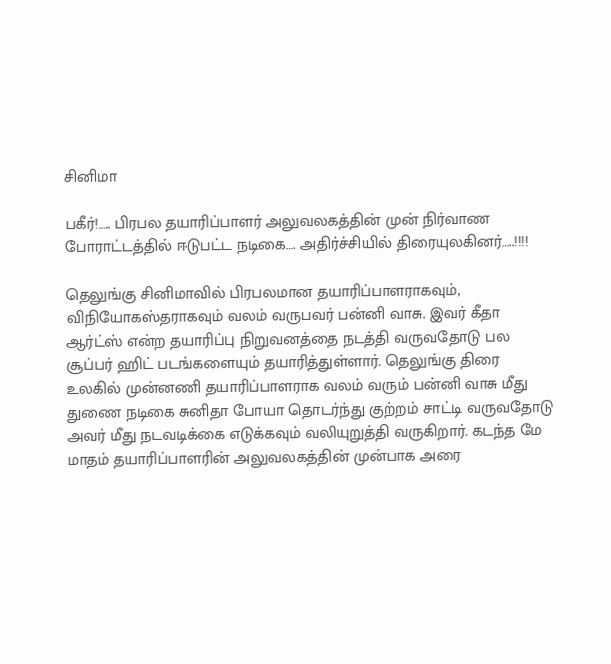சினிமா

பகீர்!….. பிரபல தயாரிப்பாளர் அலுவலகத்தின் முன் நிர்வாண போராட்டத்தில் ஈடுபட்ட நடிகை…. அதிர்ச்சியில் திரையுலகினர்…..!!!!

தெலுங்கு சினிமாவில் பிரபலமான தயாரிப்பாளராகவும், விநியோகஸ்தராகவும் வலம் வருபவர் பன்னி வாசு. இவர் கீதா ஆர்ட்ஸ் என்ற தயாரிப்பு நிறுவனத்தை நடத்தி வருவதோடு பல சூப்பர் ஹிட் படங்களையும் தயாரித்துள்ளார். தெலுங்கு திரை உலகில் முன்னணி தயாரிப்பாளராக வலம் வரும் பன்னி வாசு மீது துணை நடிகை சுனிதா போயா தொடர்ந்து குற்றம் சாட்டி வருவதோடு அவர் மீது நடவடிக்கை எடுக்கவும் வலியுறுத்தி வருகிறார். கடந்த மே மாதம் தயாரிப்பாளரின் அலுவலகத்தின் முன்பாக அரை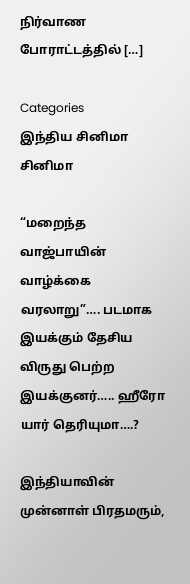நிர்வாண போராட்டத்தில் […]

Categories
இந்திய சினிமா சினிமா

“மறைந்த வாஜ்பாயின் வாழ்க்கை வரலாறு”…. படமாக இயக்கும் தேசிய விருது பெற்ற இயக்குனர்….. ஹீரோ யார் தெரியுமா….?

இந்தியாவின் முன்னாள் பிரதமரும்,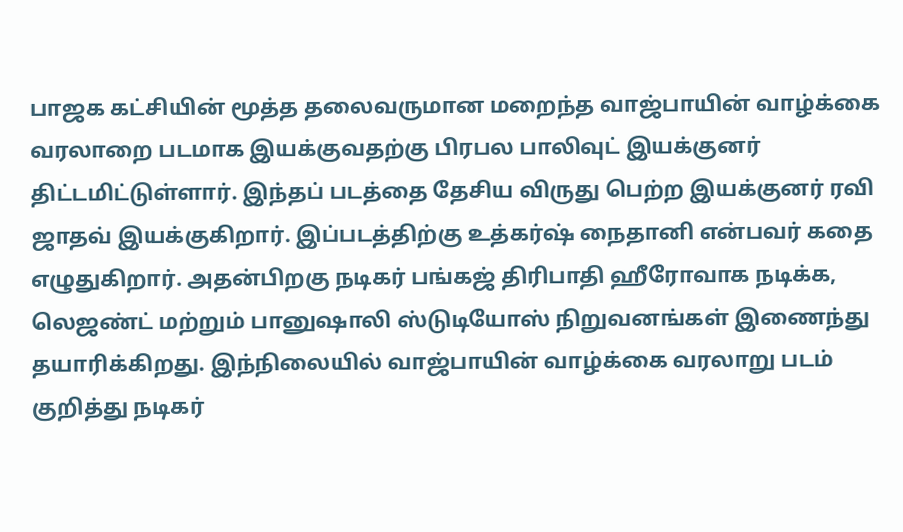பாஜக கட்சியின் மூத்த தலைவருமான மறைந்த வாஜ்பாயின் வாழ்க்கை வரலாறை படமாக இயக்குவதற்கு பிரபல பாலிவுட் இயக்குனர் திட்டமிட்டுள்ளார். இந்தப் படத்தை தேசிய விருது பெற்ற இயக்குனர் ரவி ஜாதவ் இயக்குகிறார். இப்படத்திற்கு உத்கர்ஷ் நைதானி என்பவர் கதை எழுதுகிறார். அதன்பிறகு நடிகர் பங்கஜ் திரிபாதி ஹீரோவாக நடிக்க, லெஜண்ட் மற்றும் பானுஷாலி ஸ்டுடியோஸ் நிறுவனங்கள் இணைந்து தயாரிக்கிறது. இந்நிலையில் வாஜ்பாயின் வாழ்க்கை வரலாறு படம் குறித்து நடிகர்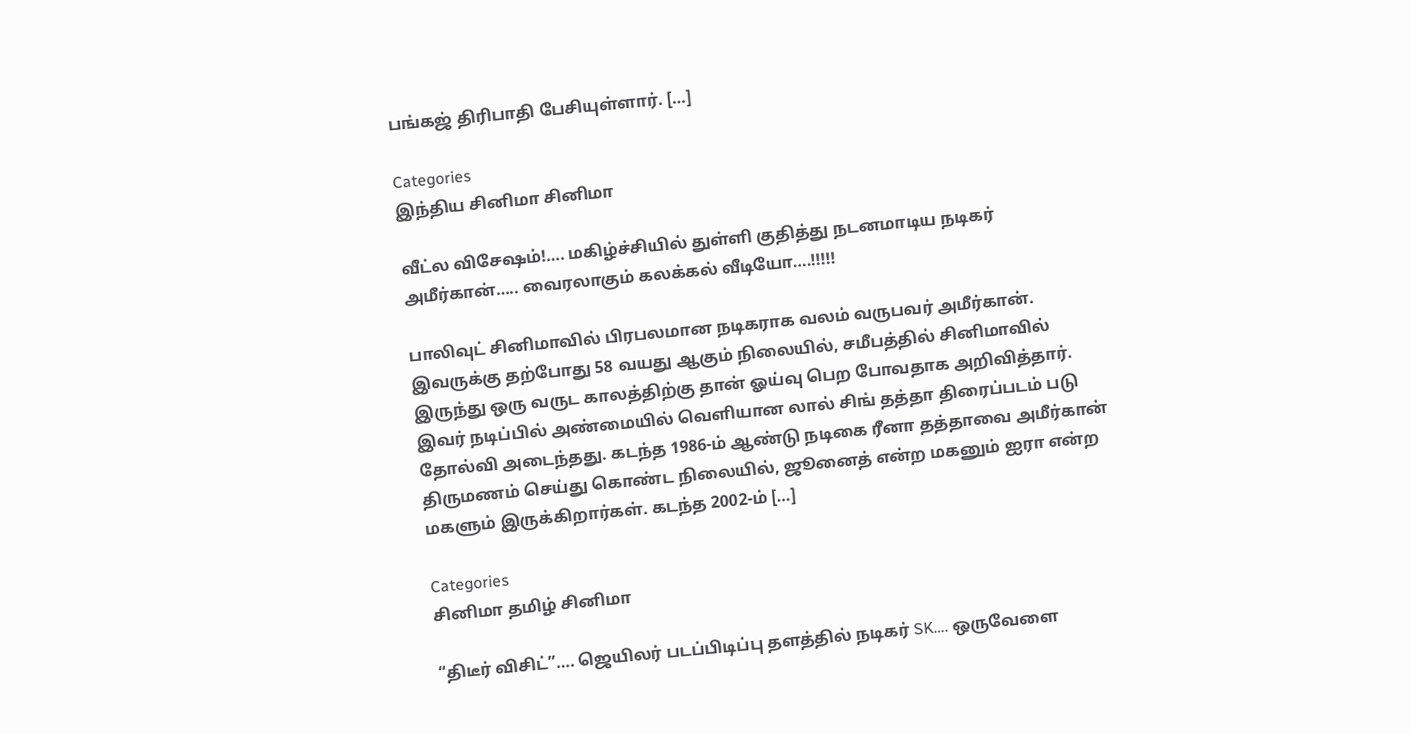பங்கஜ் திரிபாதி பேசியுள்ளார். […]

Categories
இந்திய சினிமா சினிமா

வீட்ல விசேஷம்!…. மகிழ்ச்சியில் துள்ளி குதித்து நடனமாடிய நடிகர் அமீர்கான்….. வைரலாகும் கலக்கல் வீடியோ….!!!!!

பாலிவுட் சினிமாவில் பிரபலமான நடிகராக வலம் வருபவர் அமீர்கான். இவருக்கு தற்போது 58 வயது ஆகும் நிலையில், சமீபத்தில் சினிமாவில் இருந்து ஒரு வருட காலத்திற்கு தான் ஓய்வு பெற போவதாக அறிவித்தார். இவர் நடிப்பில் அண்மையில் வெளியான லால் சிங் தத்தா திரைப்படம் படு தோல்வி அடைந்தது. கடந்த 1986-ம் ஆண்டு நடிகை ரீனா தத்தாவை அமீர்கான் திருமணம் செய்து கொண்ட நிலையில், ஜூனைத் என்ற மகனும் ஐரா என்ற மகளும் இருக்கிறார்கள். கடந்த 2002-ம் […]

Categories
சினிமா தமிழ் சினிமா

“திடீர் விசிட்”…. ஜெயிலர் படப்பிடிப்பு தளத்தில் நடிகர் SK…. ஒருவேளை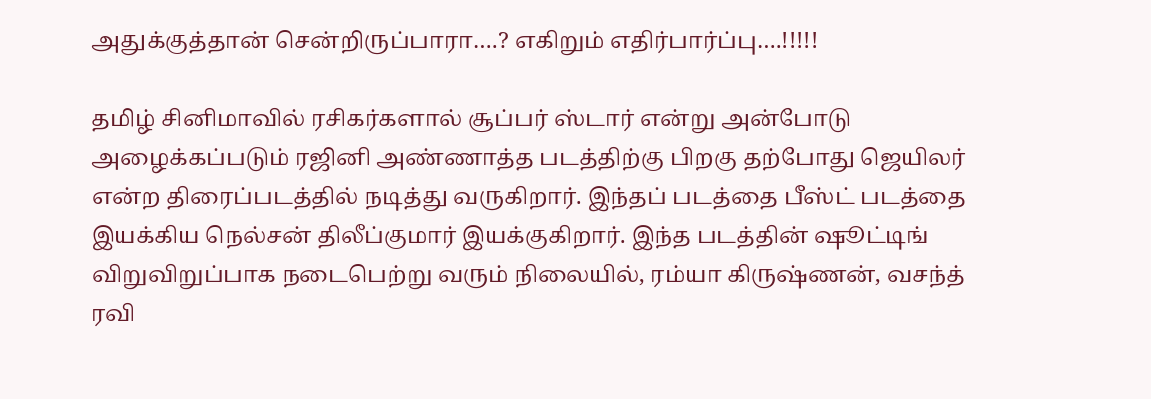அதுக்குத்தான் சென்றிருப்பாரா….? எகிறும் எதிர்பார்ப்பு….!!!!!

தமிழ் சினிமாவில் ரசிகர்களால் சூப்பர் ஸ்டார் என்று அன்போடு அழைக்கப்படும் ரஜினி அண்ணாத்த படத்திற்கு பிறகு தற்போது ஜெயிலர் என்ற திரைப்படத்தில் நடித்து வருகிறார். இந்தப் படத்தை பீஸ்ட் படத்தை இயக்கிய நெல்சன் திலீப்குமார் இயக்குகிறார். இந்த படத்தின் ஷூட்டிங் விறுவிறுப்பாக நடைபெற்று வரும் நிலையில், ரம்யா கிருஷ்ணன், வசந்த் ரவி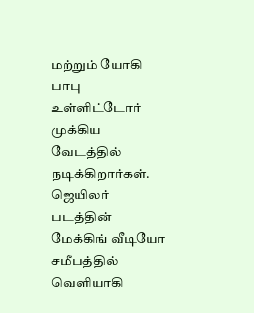மற்றும் யோகி பாபு உள்ளிட்டோர் முக்கிய வேடத்தில் நடிக்கிறார்கள். ஜெயிலர் படத்தின் மேக்கிங் வீடியோ சமீபத்தில் வெளியாகி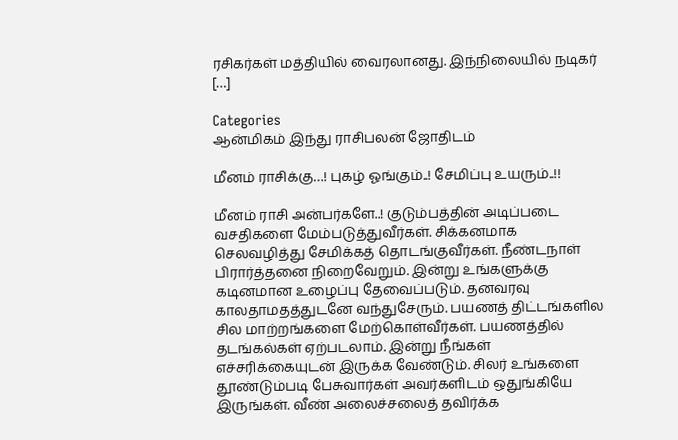ரசிகர்கள் மத்தியில் வைரலானது. இந்நிலையில் நடிகர் […]

Categories
ஆன்மிகம் இந்து ராசிபலன் ஜோதிடம்

மீனம் ராசிக்கு…! புகழ் ஓங்கும்..! சேமிப்பு உயரும்..!!

மீனம் ராசி அன்பர்களே..! குடும்பத்தின் அடிப்படை வசதிகளை மேம்படுத்துவீர்கள். சிக்கனமாக செலவழித்து சேமிக்கத் தொடங்குவீர்கள். நீண்டநாள் பிரார்த்தனை நிறைவேறும். இன்று உங்களுக்கு கடினமான உழைப்பு தேவைப்படும். தனவரவு காலதாமதத்துடனே வந்துசேரும். பயணத் திட்டங்களில சில மாற்றங்களை மேற்கொள்வீர்கள். பயணத்தில் தடங்கல்கள் ஏற்படலாம். இன்று நீங்கள் எச்சரிக்கையுடன் இருக்க வேண்டும். சிலர் உங்களை தூண்டும்படி பேசுவார்கள் அவர்களிடம் ஒதுங்கியே இருங்கள். வீண் அலைச்சலைத் தவிர்க்க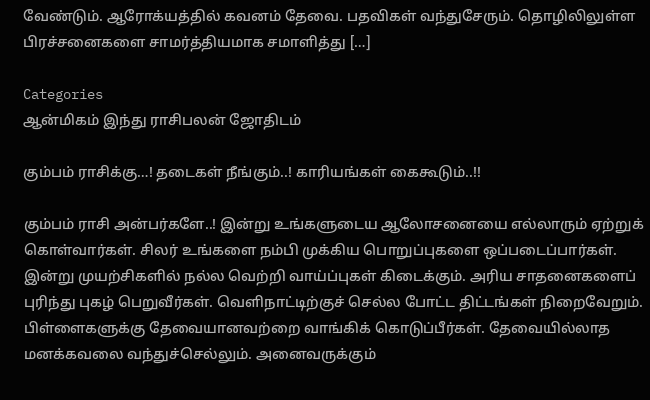வேண்டும். ஆரோக்யத்தில் கவனம் தேவை. பதவிகள் வந்துசேரும். தொழிலிலுள்ள பிரச்சனைகளை சாமர்த்தியமாக சமாளித்து […]

Categories
ஆன்மிகம் இந்து ராசிபலன் ஜோதிடம்

கும்பம் ராசிக்கு…! தடைகள் நீங்கும்..! காரியங்கள் கைகூடும்..!!

கும்பம் ராசி அன்பர்களே..! இன்று உங்களுடைய ஆலோசனையை எல்லாரும் ஏற்றுக் கொள்வார்கள். சிலர் உங்களை நம்பி முக்கிய பொறுப்புகளை ஒப்படைப்பார்கள். இன்று முயற்சிகளில் நல்ல வெற்றி வாய்ப்புகள் கிடைக்கும். அரிய சாதனைகளைப் புரிந்து புகழ் பெறுவீர்கள். வெளிநாட்டிற்குச் செல்ல போட்ட திட்டங்கள் நிறைவேறும். பிள்ளைகளுக்கு தேவையானவற்றை வாங்கிக் கொடுப்பீர்கள். தேவையில்லாத மனக்கவலை வந்துச்செல்லும். அனைவருக்கும்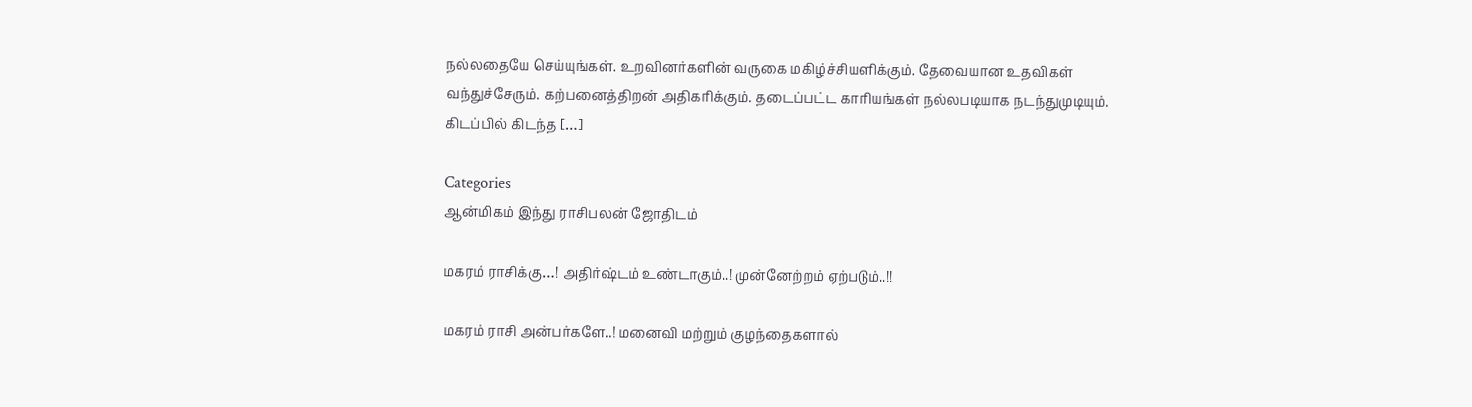நல்லதையே செய்யுங்கள். உறவினர்களின் வருகை மகிழ்ச்சியளிக்கும். தேவையான உதவிகள் வந்துச்சேரும். கற்பனைத்திறன் அதிகரிக்கும். தடைப்பட்ட காரியங்கள் நல்லபடியாக நடந்துமுடியும். கிடப்பில் கிடந்த […]

Categories
ஆன்மிகம் இந்து ராசிபலன் ஜோதிடம்

மகரம் ராசிக்கு…! அதிர்ஷ்டம் உண்டாகும்..! முன்னேற்றம் ஏற்படும்..!!

மகரம் ராசி அன்பர்களே..! மனைவி மற்றும் குழந்தைகளால்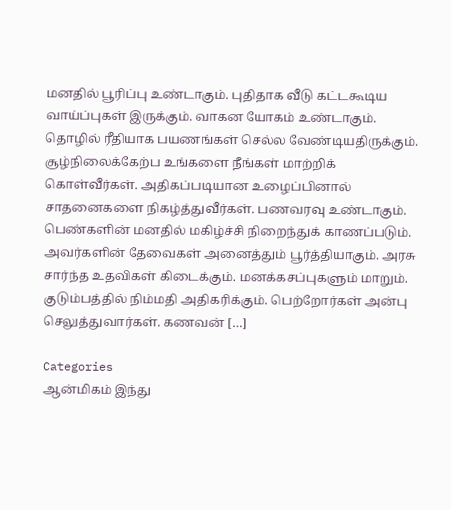மனதில் பூரிப்பு உண்டாகும். புதிதாக வீடு கட்டகூடிய வாய்ப்புகள் இருக்கும். வாகன யோகம் உண்டாகும். தொழில் ரீதியாக பயணங்கள் செல்ல வேண்டியதிருக்கும். சூழ்நிலைக்கேற்ப உங்களை நீங்கள் மாற்றிக் கொள்வீர்கள். அதிகப்படியான உழைப்பினால் சாதனைகளை நிகழ்த்துவீர்கள். பணவரவு உண்டாகும். பெண்களின் மனதில் மகிழ்ச்சி நிறைந்துக் காணப்படும். அவர்களின் தேவைகள் அனைத்தும் பூர்த்தியாகும். அரசு சார்ந்த உதவிகள் கிடைக்கும். மனக்கசப்புகளும் மாறும். குடும்பத்தில் நிம்மதி அதிகரிக்கும். பெற்றோர்கள் அன்பு செலுத்துவார்கள். கணவன் […]

Categories
ஆன்மிகம் இந்து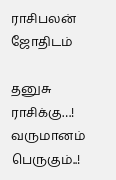ராசிபலன் ஜோதிடம்

தனுசு ராசிக்கு…! வருமானம் பெருகும்..!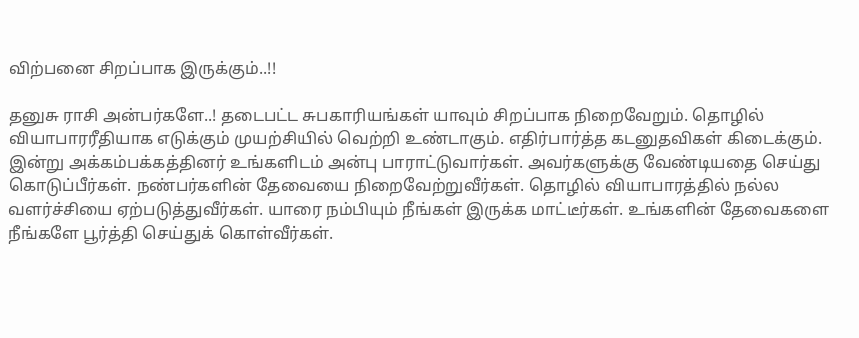விற்பனை சிறப்பாக இருக்கும்..!!

தனுசு ராசி அன்பர்களே..! தடைபட்ட சுபகாரியங்கள் யாவும் சிறப்பாக நிறைவேறும். தொழில் வியாபாரரீதியாக எடுக்கும் முயற்சியில் வெற்றி உண்டாகும். எதிர்பார்த்த கடனுதவிகள் கிடைக்கும். இன்று அக்கம்பக்கத்தினர் உங்களிடம் அன்பு பாராட்டுவார்கள். அவர்களுக்கு வேண்டியதை செய்து கொடுப்பீர்கள். நண்பர்களின் தேவையை நிறைவேற்றுவீர்கள். தொழில் வியாபாரத்தில் நல்ல வளர்ச்சியை ஏற்படுத்துவீர்கள். யாரை நம்பியும் நீங்கள் இருக்க மாட்டீர்கள். உங்களின் தேவைகளை நீங்களே பூர்த்தி செய்துக் கொள்வீர்கள்.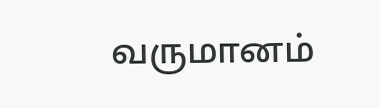வருமானம்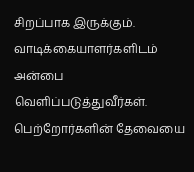சிறப்பாக இருக்கும். வாடிக்கையாளர்களிடம் அன்பை வெளிப்படுத்துவீர்கள். பெற்றோர்களின் தேவையை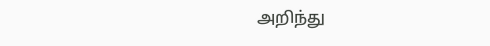அறிந்து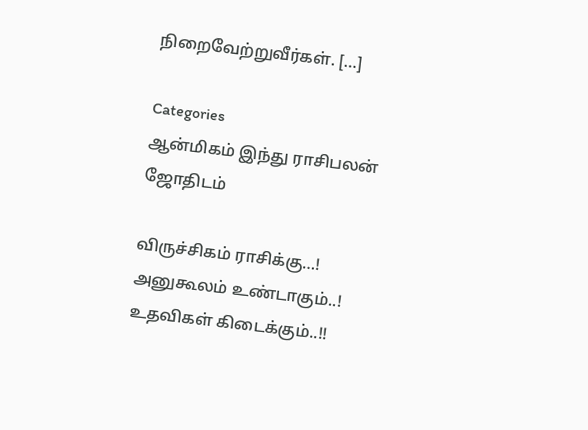நிறைவேற்றுவீர்கள். […]

Categories
ஆன்மிகம் இந்து ராசிபலன் ஜோதிடம்

விருச்சிகம் ராசிக்கு…! அனுகூலம் உண்டாகும்..! உதவிகள் கிடைக்கும்..!!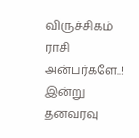விருச்சிகம் ராசி அன்பர்களே..! இன்று தனவரவு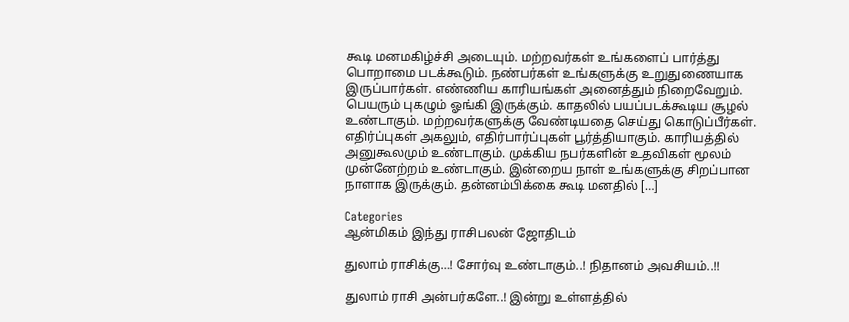கூடி மனமகிழ்ச்சி அடையும். மற்றவர்கள் உங்களைப் பார்த்து பொறாமை படக்கூடும். நண்பர்கள் உங்களுக்கு உறுதுணையாக இருப்பார்கள். எண்ணிய காரியங்கள் அனைத்தும் நிறைவேறும். பெயரும் புகழும் ஓங்கி இருக்கும். காதலில் பயப்படக்கூடிய சூழல் உண்டாகும். மற்றவர்களுக்கு வேண்டியதை செய்து கொடுப்பீர்கள். எதிர்ப்புகள் அகலும், எதிர்பார்ப்புகள் பூர்த்தியாகும். காரியத்தில் அனுகூலமும் உண்டாகும். முக்கிய நபர்களின் உதவிகள் மூலம் முன்னேற்றம் உண்டாகும். இன்றைய நாள் உங்களுக்கு சிறப்பான நாளாக இருக்கும். தன்னம்பிக்கை கூடி மனதில் […]

Categories
ஆன்மிகம் இந்து ராசிபலன் ஜோதிடம்

துலாம் ராசிக்கு…! சோர்வு உண்டாகும்..! நிதானம் அவசியம்..!!

துலாம் ராசி அன்பர்களே..! இன்று உள்ளத்தில்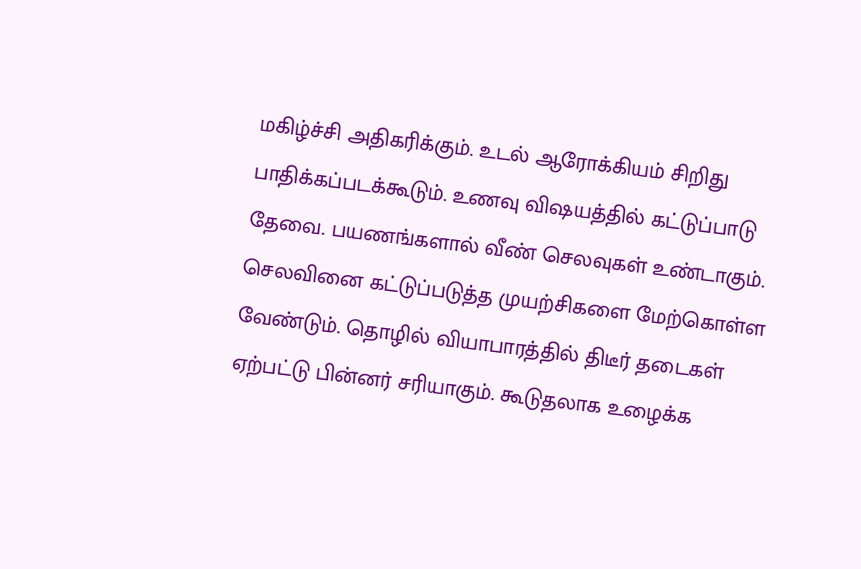மகிழ்ச்சி அதிகரிக்கும். உடல் ஆரோக்கியம் சிறிது பாதிக்கப்படக்கூடும். உணவு விஷயத்தில் கட்டுப்பாடு தேவை. பயணங்களால் வீண் செலவுகள் உண்டாகும். செலவினை கட்டுப்படுத்த முயற்சிகளை மேற்கொள்ள வேண்டும். தொழில் வியாபாரத்தில் திடீர் தடைகள் ஏற்பட்டு பின்னர் சரியாகும். கூடுதலாக உழைக்க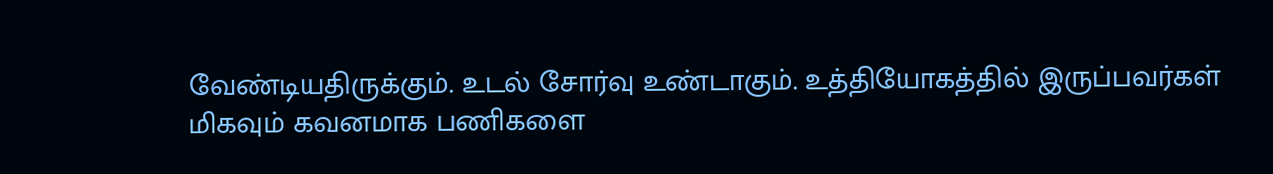வேண்டியதிருக்கும். உடல் சோர்வு உண்டாகும். உத்தியோகத்தில் இருப்பவர்கள் மிகவும் கவனமாக பணிகளை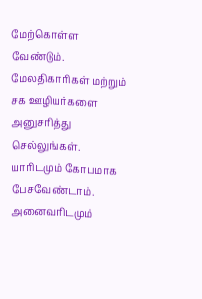மேற்கொள்ள வேண்டும். மேலதிகாரிகள் மற்றும் சக ஊழியர்களை அனுசரித்து செல்லுங்கள். யாரிடமும் கோபமாக பேசவேண்டாம். அனைவரிடமும்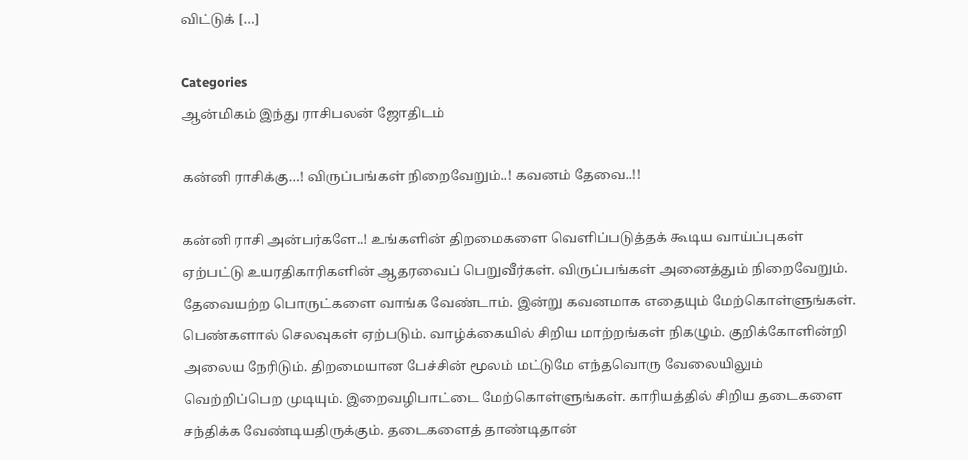விட்டுக் […]

Categories
ஆன்மிகம் இந்து ராசிபலன் ஜோதிடம்

கன்னி ராசிக்கு…! விருப்பங்கள் நிறைவேறும்..! கவனம் தேவை..!!

கன்னி ராசி அன்பர்களே..! உங்களின் திறமைகளை வெளிப்படுத்தக் கூடிய வாய்ப்புகள் ஏற்பட்டு உயரதிகாரிகளின் ஆதரவைப் பெறுவீர்கள். விருப்பங்கள் அனைத்தும் நிறைவேறும். தேவையற்ற பொருட்களை வாங்க வேண்டாம். இன்று கவனமாக எதையும் மேற்கொள்ளுங்கள். பெண்களால் செலவுகள் ஏற்படும். வாழ்க்கையில் சிறிய மாற்றங்கள் நிகழும். குறிக்கோளின்றி அலைய நேரிடும். திறமையான பேச்சின் மூலம் மட்டுமே எந்தவொரு வேலையிலும் வெற்றிப்பெற முடியும். இறைவழிபாட்டை மேற்கொள்ளுங்கள். காரியத்தில் சிறிய தடைகளை சந்திக்க வேண்டியதிருக்கும். தடைகளைத் தாண்டிதான்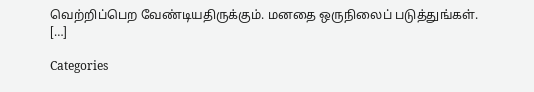வெற்றிப்பெற வேண்டியதிருக்கும். மனதை ஒருநிலைப் படுத்துங்கள். […]

Categories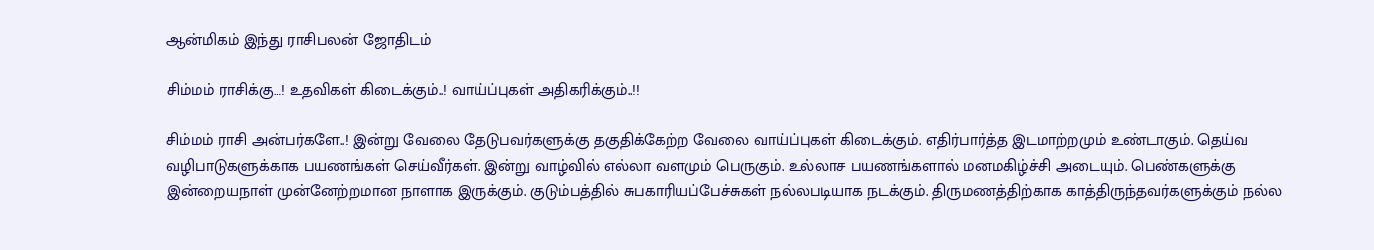ஆன்மிகம் இந்து ராசிபலன் ஜோதிடம்

சிம்மம் ராசிக்கு…! உதவிகள் கிடைக்கும்..! வாய்ப்புகள் அதிகரிக்கும்..!!

சிம்மம் ராசி அன்பர்களே..! இன்று வேலை தேடுபவர்களுக்கு தகுதிக்கேற்ற வேலை வாய்ப்புகள் கிடைக்கும். எதிர்பார்த்த இடமாற்றமும் உண்டாகும். தெய்வ வழிபாடுகளுக்காக பயணங்கள் செய்வீர்கள். இன்று வாழ்வில் எல்லா வளமும் பெருகும். உல்லாச பயணங்களால் மனமகிழ்ச்சி அடையும். பெண்களுக்கு இன்றையநாள் முன்னேற்றமான நாளாக இருக்கும். குடும்பத்தில் சுபகாரியப்பேச்சுகள் நல்லபடியாக நடக்கும். திருமணத்திற்காக காத்திருந்தவர்களுக்கும் நல்ல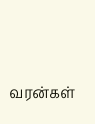வரன்கள்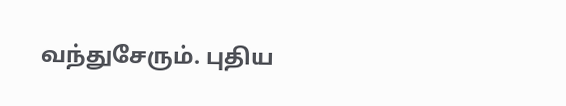வந்துசேரும். புதிய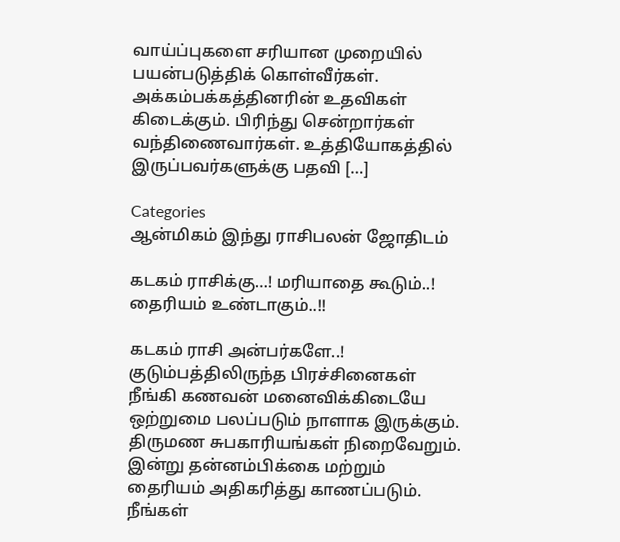வாய்ப்புகளை சரியான முறையில் பயன்படுத்திக் கொள்வீர்கள். அக்கம்பக்கத்தினரின் உதவிகள் கிடைக்கும். பிரிந்து சென்றார்கள் வந்திணைவார்கள். உத்தியோகத்தில் இருப்பவர்களுக்கு பதவி […]

Categories
ஆன்மிகம் இந்து ராசிபலன் ஜோதிடம்

கடகம் ராசிக்கு…! மரியாதை கூடும்..! தைரியம் உண்டாகும்..!!

கடகம் ராசி அன்பர்களே..! குடும்பத்திலிருந்த பிரச்சினைகள் நீங்கி கணவன் மனைவிக்கிடையே ஒற்றுமை பலப்படும் நாளாக இருக்கும். திருமண சுபகாரியங்கள் நிறைவேறும். இன்று தன்னம்பிக்கை மற்றும் தைரியம் அதிகரித்து காணப்படும். நீங்கள்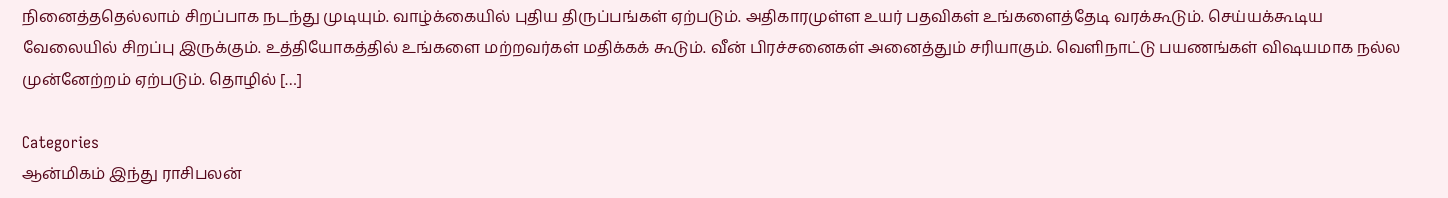நினைத்ததெல்லாம் சிறப்பாக நடந்து முடியும். வாழ்க்கையில் புதிய திருப்பங்கள் ஏற்படும். அதிகாரமுள்ள உயர் பதவிகள் உங்களைத்தேடி வரக்கூடும். செய்யக்கூடிய வேலையில் சிறப்பு இருக்கும். உத்தியோகத்தில் உங்களை மற்றவர்கள் மதிக்கக் கூடும். வீன் பிரச்சனைகள் அனைத்தும் சரியாகும். வெளிநாட்டு பயணங்கள் விஷயமாக நல்ல முன்னேற்றம் ஏற்படும். தொழில் […]

Categories
ஆன்மிகம் இந்து ராசிபலன்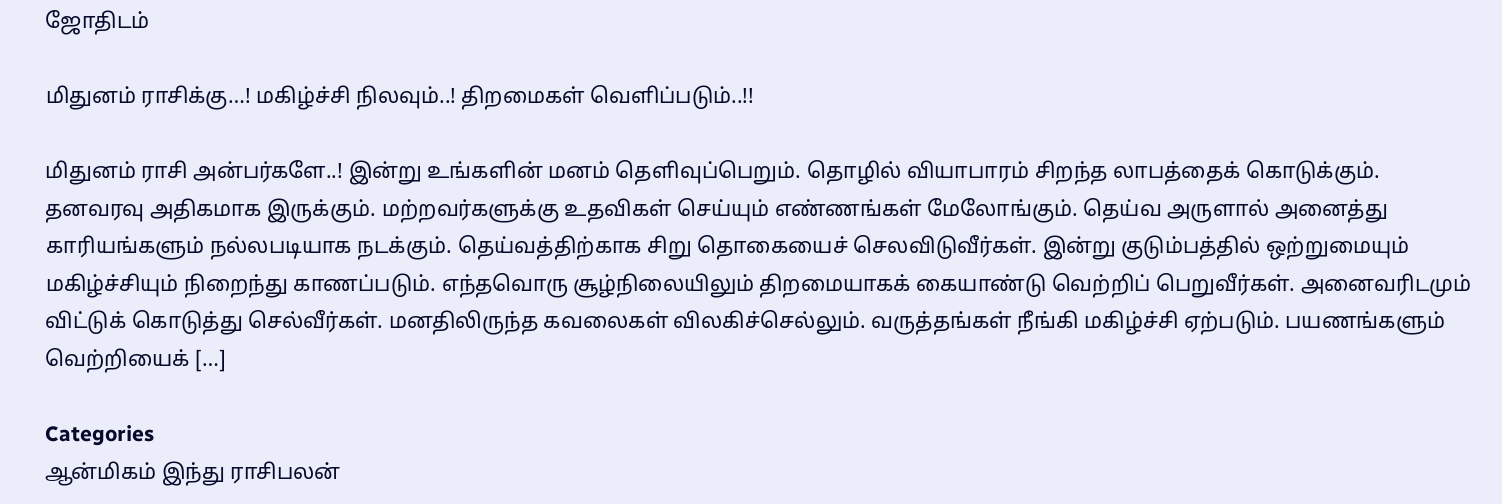ஜோதிடம்

மிதுனம் ராசிக்கு…! மகிழ்ச்சி நிலவும்..! திறமைகள் வெளிப்படும்..!!

மிதுனம் ராசி அன்பர்களே..! இன்று உங்களின் மனம் தெளிவுப்பெறும். தொழில் வியாபாரம் சிறந்த லாபத்தைக் கொடுக்கும். தனவரவு அதிகமாக இருக்கும். மற்றவர்களுக்கு உதவிகள் செய்யும் எண்ணங்கள் மேலோங்கும். தெய்வ அருளால் அனைத்து காரியங்களும் நல்லபடியாக நடக்கும். தெய்வத்திற்காக சிறு தொகையைச் செலவிடுவீர்கள். இன்று குடும்பத்தில் ஒற்றுமையும் மகிழ்ச்சியும் நிறைந்து காணப்படும். எந்தவொரு சூழ்நிலையிலும் திறமையாகக் கையாண்டு வெற்றிப் பெறுவீர்கள். அனைவரிடமும் விட்டுக் கொடுத்து செல்வீர்கள். மனதிலிருந்த கவலைகள் விலகிச்செல்லும். வருத்தங்கள் நீங்கி மகிழ்ச்சி ஏற்படும். பயணங்களும் வெற்றியைக் […]

Categories
ஆன்மிகம் இந்து ராசிபலன்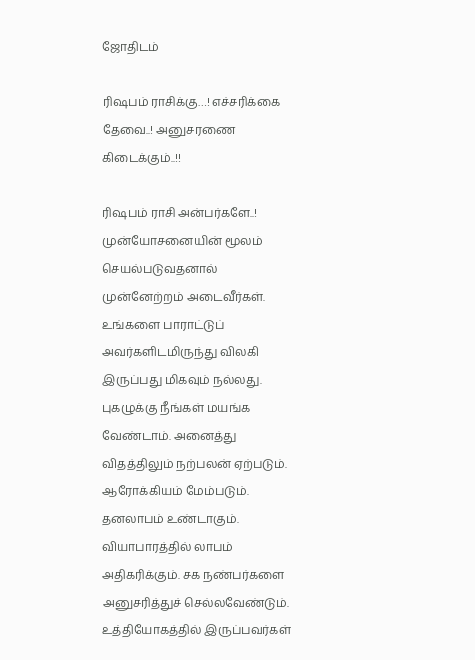ஜோதிடம்

ரிஷபம் ராசிக்கு…! எச்சரிக்கை தேவை..! அனுசரணை கிடைக்கும்..!!

ரிஷபம் ராசி அன்பர்களே..! முன்யோசனையின் மூலம் செயல்படுவதனால் முன்னேற்றம் அடைவீர்கள். உங்களை பாராட்டுப் அவர்களிடமிருந்து விலகி இருப்பது மிகவும் நல்லது. புகழுக்கு நீங்கள் மயங்க வேண்டாம். அனைத்து விதத்திலும் நற்பலன் ஏற்படும். ஆரோக்கியம் மேம்படும். தனலாபம் உண்டாகும். வியாபாரத்தில் லாபம் அதிகரிக்கும். சக நண்பர்களை அனுசரித்துச் செல்லவேண்டும். உத்தியோகத்தில் இருப்பவர்கள்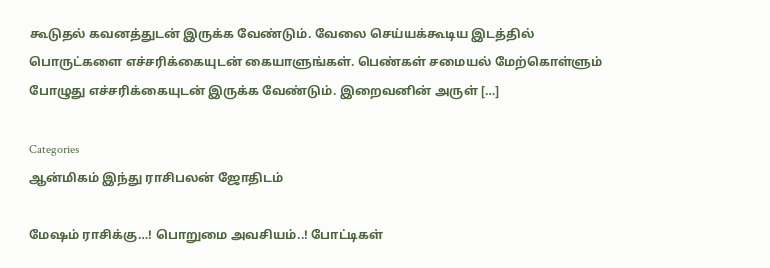கூடுதல் கவனத்துடன் இருக்க வேண்டும். வேலை செய்யக்கூடிய இடத்தில் பொருட்களை எச்சரிக்கையுடன் கையாளுங்கள். பெண்கள் சமையல் மேற்கொள்ளும் போழுது எச்சரிக்கையுடன் இருக்க வேண்டும். இறைவனின் அருள் […]

Categories
ஆன்மிகம் இந்து ராசிபலன் ஜோதிடம்

மேஷம் ராசிக்கு…! பொறுமை அவசியம்..! போட்டிகள்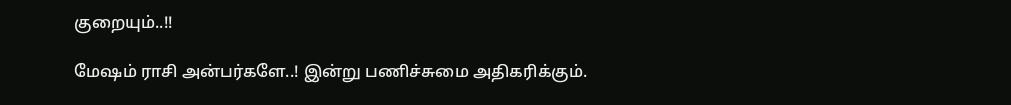குறையும்..!!

மேஷம் ராசி அன்பர்களே..! இன்று பணிச்சுமை அதிகரிக்கும்.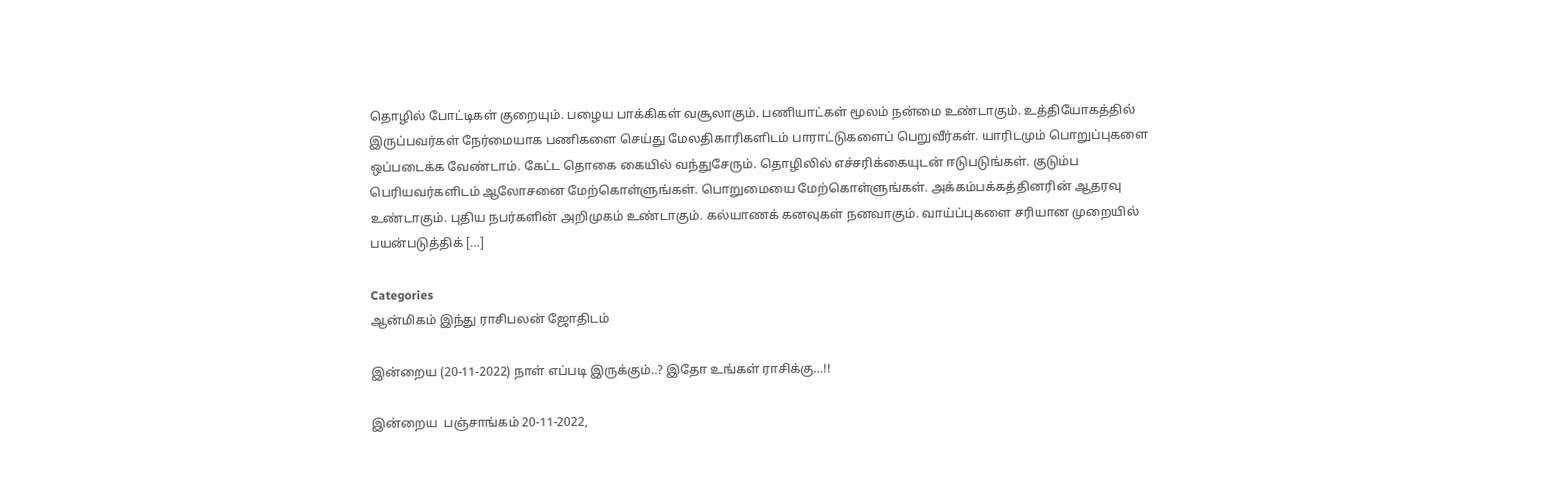தொழில் போட்டிகள் குறையும். பழைய பாக்கிகள் வசூலாகும். பணியாட்கள் மூலம் நன்மை உண்டாகும். உத்தியோகத்தில் இருப்பவர்கள் நேர்மையாக பணிகளை செய்து மேலதிகாரிகளிடம் பாராட்டுகளைப் பெறுவீர்கள். யாரிடமும் பொறுப்புகளை ஒப்படைக்க வேண்டாம். கேட்ட தொகை கையில் வந்துசேரும். தொழிலில் எச்சரிக்கையுடன் ஈடுபடுங்கள். குடும்ப பெரியவர்களிடம் ஆலோசனை மேற்கொள்ளுங்கள். பொறுமையை மேற்கொள்ளுங்கள். அக்கம்பக்கத்தினரின் ஆதரவு உண்டாகும். புதிய நபர்களின் அறிமுகம் உண்டாகும். கல்யாணக் கனவுகள் நனவாகும். வாய்ப்புகளை சரியான முறையில் பயன்படுத்திக் […]

Categories
ஆன்மிகம் இந்து ராசிபலன் ஜோதிடம்

இன்றைய (20-11-2022) நாள் எப்படி இருக்கும்..? இதோ உங்கள் ராசிக்கு…!!

இன்றைய  பஞ்சாங்கம் 20-11-2022,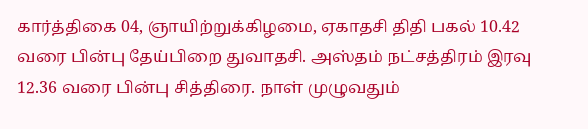கார்த்திகை 04, ஞாயிற்றுக்கிழமை, ஏகாதசி திதி பகல் 10.42 வரை பின்பு தேய்பிறை துவாதசி. அஸ்தம் நட்சத்திரம் இரவு 12.36 வரை பின்பு சித்திரை. நாள் முழுவதும்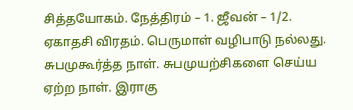சித்தயோகம். நேத்திரம் – 1. ஜீவன் – 1/2. ஏகாதசி விரதம். பெருமாள் வழிபாடு நல்லது. சுபமுகூர்த்த நாள். சுபமுயற்சிகளை செய்ய ஏற்ற நாள். இராகு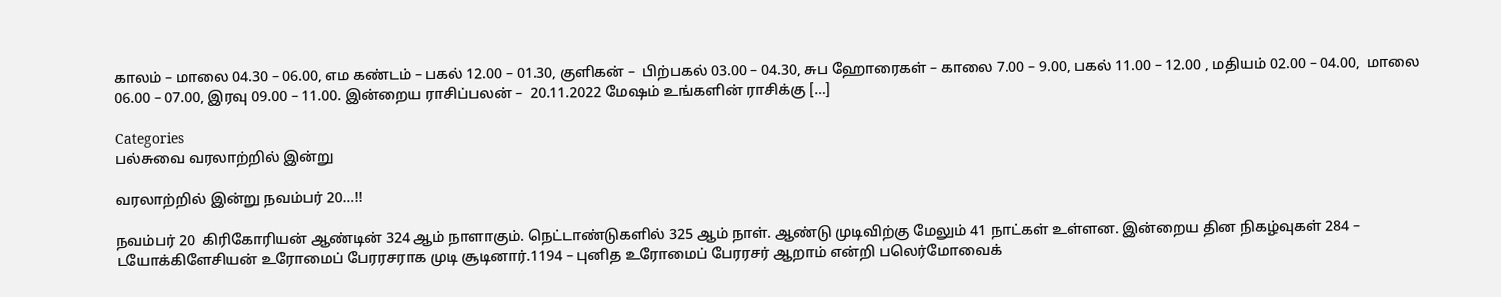காலம் – மாலை 04.30 – 06.00, எம கண்டம் – பகல் 12.00 – 01.30, குளிகன் –  பிற்பகல் 03.00 – 04.30, சுப ஹோரைகள் – காலை 7.00 – 9.00, பகல் 11.00 – 12.00 , மதியம் 02.00 – 04.00,  மாலை 06.00 – 07.00, இரவு 09.00 – 11.00. இன்றைய ராசிப்பலன் –  20.11.2022 மேஷம் உங்களின் ராசிக்கு […]

Categories
பல்சுவை வரலாற்றில் இன்று

வரலாற்றில் இன்று நவம்பர் 20…!!

நவம்பர் 20  கிரிகோரியன் ஆண்டின் 324 ஆம் நாளாகும். நெட்டாண்டுகளில் 325 ஆம் நாள். ஆண்டு முடிவிற்கு மேலும் 41 நாட்கள் உள்ளன. இன்றைய தின நிகழ்வுகள் 284 – டயோக்கிளேசியன் உரோமைப் பேரரசராக முடி சூடினார்.1194 – புனித உரோமைப் பேரரசர் ஆறாம் என்றி பலெர்மோவைக்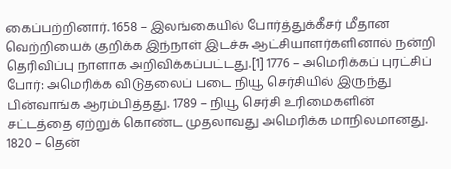கைப்பற்றினார். 1658 – இலங்கையில் போர்த்துக்கீசர் மீதான வெற்றியைக் குறிக்க இந்நாள் இடச்சு ஆட்சியாளர்களினால் நன்றி தெரிவிப்பு நாளாக அறிவிக்கப்பட்டது.[1] 1776 – அமெரிக்கப் புரட்சிப் போர்: அமெரிக்க விடுதலைப் படை நியூ செர்சியில் இருந்து பின்வாங்க ஆரம்பித்தது. 1789 – நியூ செர்சி உரிமைகளின் சட்டத்தை ஏற்றுக் கொண்ட முதலாவது அமெரிக்க மாநிலமானது. 1820 – தென்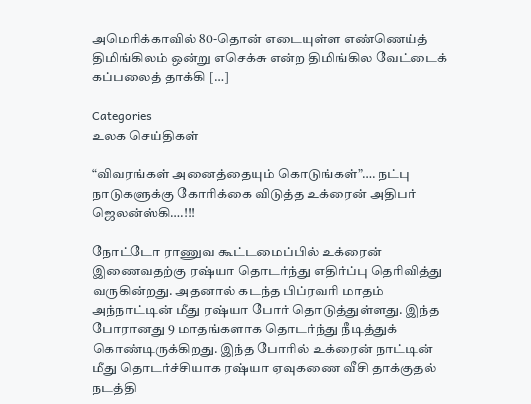அமெரிக்காவில் 80-தொன் எடையுள்ள எண்ணெய்த் திமிங்கிலம் ஒன்று எசெக்சு என்ற திமிங்கில வேட்டைக் கப்பலைத் தாக்கி […]

Categories
உலக செய்திகள்

“விவரங்கள் அனைத்தையும் கொடுங்கள்”…. நட்பு நாடுகளுக்கு கோரிக்கை விடுத்த உக்ரைன் அதிபர் ஜெலன்ஸ்கி….!!!

நோட்டோ ராணுவ கூட்டமைப்பில் உக்ரைன் இணைவதற்கு ரஷ்யா தொடர்ந்து எதிர்ப்பு தெரிவித்து வருகின்றது. அதனால் கடந்த பிப்ரவரி மாதம் அந்நாட்டின் மீது ரஷ்யா போர் தொடுத்துள்ளது. இந்த போரானது 9 மாதங்களாக தொடர்ந்து நீடித்துக் கொண்டிருக்கிறது. இந்த போரில் உக்ரைன் நாட்டின் மீது தொடர்ச்சியாக ரஷ்யா ஏவுகணை வீசி தாக்குதல் நடத்தி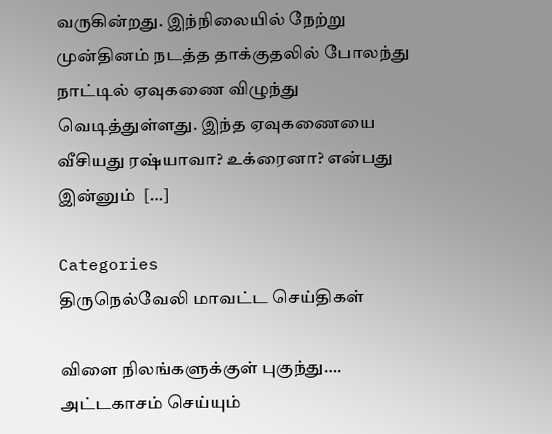வருகின்றது. இந்நிலையில் நேற்று முன்தினம் நடத்த தாக்குதலில் போலந்து நாட்டில் ஏவுகணை விழுந்து வெடித்துள்ளது. இந்த ஏவுகணையை வீசியது ரஷ்யாவா? உக்ரைனா? என்பது இன்னும்  […]

Categories
திருநெல்வேலி மாவட்ட செய்திகள்

விளை நிலங்களுக்குள் புகுந்து…. அட்டகாசம் செய்யும்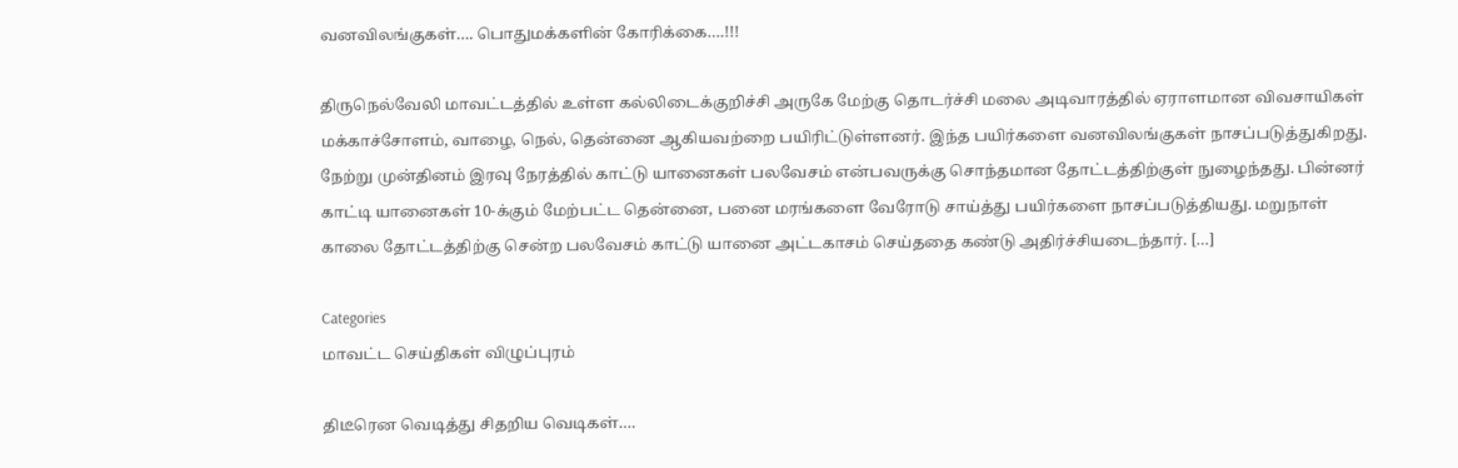வனவிலங்குகள்…. பொதுமக்களின் கோரிக்கை….!!!

திருநெல்வேலி மாவட்டத்தில் உள்ள கல்லிடைக்குறிச்சி அருகே மேற்கு தொடர்ச்சி மலை அடிவாரத்தில் ஏராளமான விவசாயிகள் மக்காச்சோளம், வாழை, நெல், தென்னை ஆகியவற்றை பயிரிட்டுள்ளனர். இந்த பயிர்களை வனவிலங்குகள் நாசப்படுத்துகிறது. நேற்று முன்தினம் இரவு நேரத்தில் காட்டு யானைகள் பலவேசம் என்பவருக்கு சொந்தமான தோட்டத்திற்குள் நுழைந்தது. பின்னர் காட்டி யானைகள் 10-க்கும் மேற்பட்ட தென்னை, பனை மரங்களை வேரோடு சாய்த்து பயிர்களை நாசப்படுத்தியது. மறுநாள் காலை தோட்டத்திற்கு சென்ற பலவேசம் காட்டு யானை அட்டகாசம் செய்ததை கண்டு அதிர்ச்சியடைந்தார். […]

Categories
மாவட்ட செய்திகள் விழுப்புரம்

திடீரென வெடித்து சிதறிய வெடிகள்….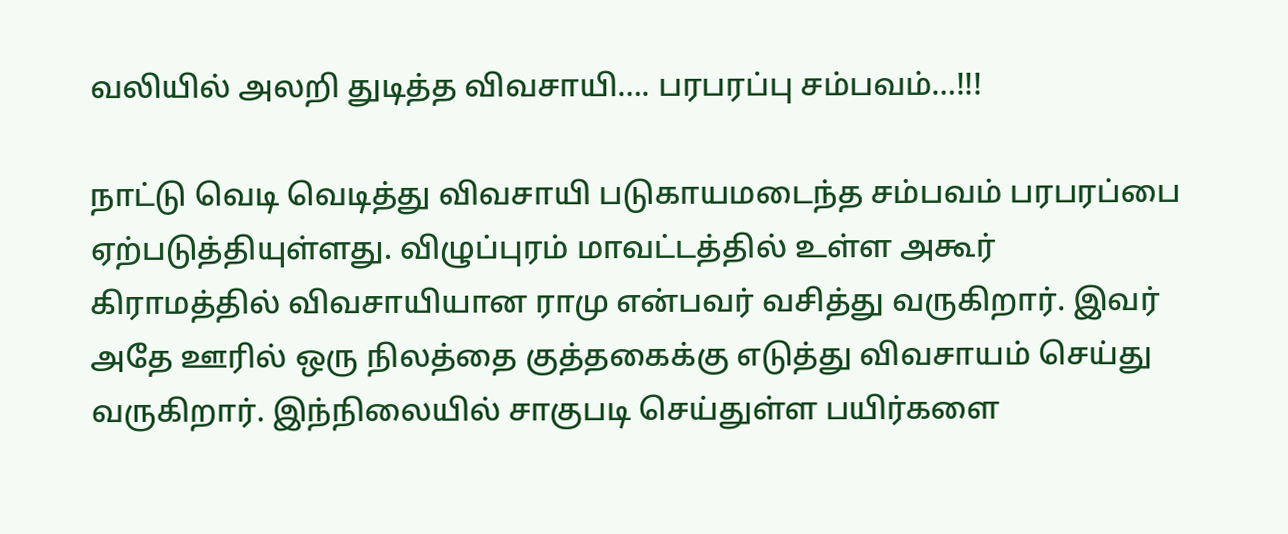வலியில் அலறி துடித்த விவசாயி…. பரபரப்பு சம்பவம்…!!!

நாட்டு வெடி வெடித்து விவசாயி படுகாயமடைந்த சம்பவம் பரபரப்பை ஏற்படுத்தியுள்ளது. விழுப்புரம் மாவட்டத்தில் உள்ள அகூர் கிராமத்தில் விவசாயியான ராமு என்பவர் வசித்து வருகிறார். இவர் அதே ஊரில் ஒரு நிலத்தை குத்தகைக்கு எடுத்து விவசாயம் செய்து வருகிறார். இந்நிலையில் சாகுபடி செய்துள்ள பயிர்களை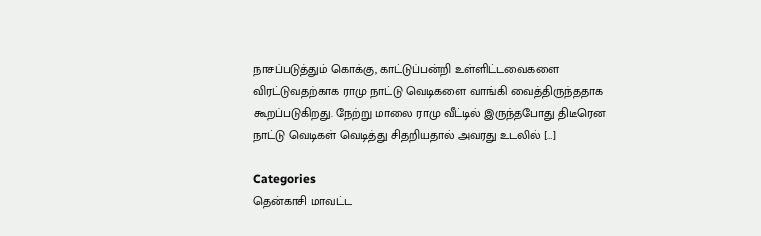நாசப்படுத்தும் கொக்கு, காட்டுப்பன்றி உள்ளிட்டவைகளை விரட்டுவதற்காக ராமு நாட்டு வெடிகளை வாங்கி வைத்திருந்ததாக கூறப்படுகிறது. நேற்று மாலை ராமு வீட்டில் இருந்தபோது திடீரென நாட்டு வெடிகள் வெடித்து சிதறியதால் அவரது உடலில் […]

Categories
தென்காசி மாவட்ட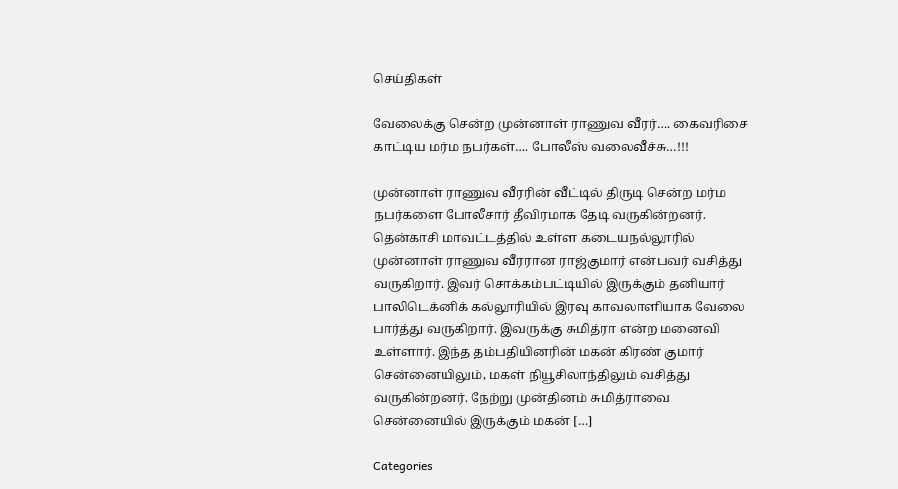செய்திகள்

வேலைக்கு சென்ற முன்னாள் ராணுவ வீரர்…. கைவரிசை காட்டிய மர்ம நபர்கள்…. போலீஸ் வலைவீச்சு…!!!

முன்னாள் ராணுவ வீரரின் வீட்டில் திருடி சென்ற மர்ம நபர்களை போலீசார் தீவிரமாக தேடி வருகின்றனர். தென்காசி மாவட்டத்தில் உள்ள கடையநல்லூரில் முன்னாள் ராணுவ வீரரான ராஜ்குமார் என்பவர் வசித்து வருகிறார். இவர் சொக்கம்பட்டியில் இருக்கும் தனியார் பாலிடெக்னிக் கல்லூரியில் இரவு காவலாளியாக வேலை பார்த்து வருகிறார். இவருக்கு சுமித்ரா என்ற மனைவி உள்ளார். இந்த தம்பதியினரின் மகன் கிரண் குமார் சென்னையிலும், மகள் நியூசிலாந்திலும் வசித்து வருகின்றனர். நேற்று முன்தினம் சுமித்ராவை சென்னையில் இருக்கும் மகன் […]

Categories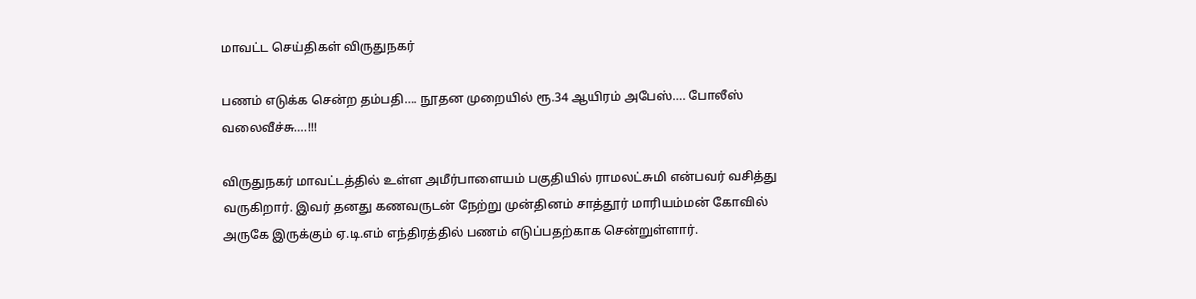மாவட்ட செய்திகள் விருதுநகர்

பணம் எடுக்க சென்ற தம்பதி…. நூதன முறையில் ரூ.34 ஆயிரம் அபேஸ்…. போலீஸ் வலைவீச்சு….!!!

விருதுநகர் மாவட்டத்தில் உள்ள அமீர்பாளையம் பகுதியில் ராமலட்சுமி என்பவர் வசித்து வருகிறார். இவர் தனது கணவருடன் நேற்று முன்தினம் சாத்தூர் மாரியம்மன் கோவில் அருகே இருக்கும் ஏ.டி.எம் எந்திரத்தில் பணம் எடுப்பதற்காக சென்றுள்ளார்.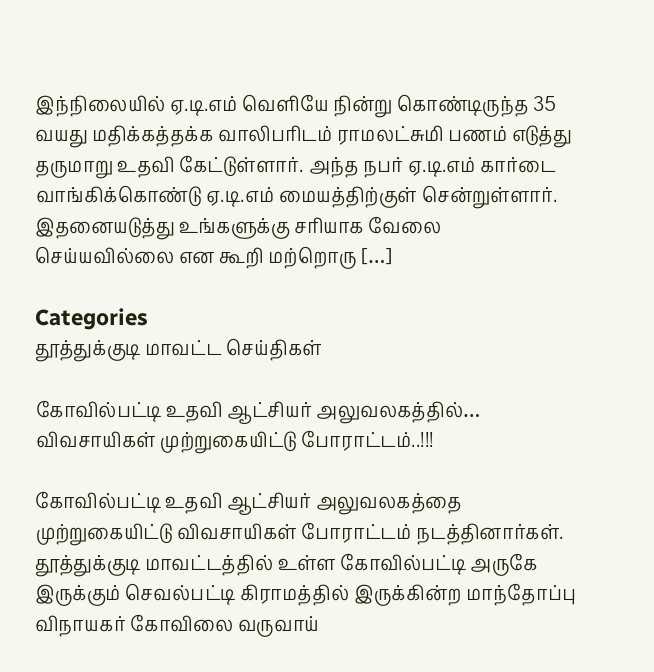இந்நிலையில் ஏ.டி.எம் வெளியே நின்று கொண்டிருந்த 35 வயது மதிக்கத்தக்க வாலிபரிடம் ராமலட்சுமி பணம் எடுத்து தருமாறு உதவி கேட்டுள்ளார். அந்த நபர் ஏ.டி.எம் கார்டை வாங்கிக்கொண்டு ஏ.டி.எம் மையத்திற்குள் சென்றுள்ளார். இதனையடுத்து உங்களுக்கு சரியாக வேலை செய்யவில்லை என கூறி மற்றொரு […]

Categories
தூத்துக்குடி மாவட்ட செய்திகள்

கோவில்பட்டி உதவி ஆட்சியர் அலுவலகத்தில்… விவசாயிகள் முற்றுகையிட்டு போராட்டம்..!!!

கோவில்பட்டி உதவி ஆட்சியர் அலுவலகத்தை முற்றுகையிட்டு விவசாயிகள் போராட்டம் நடத்தினார்கள். தூத்துக்குடி மாவட்டத்தில் உள்ள கோவில்பட்டி அருகே இருக்கும் செவல்பட்டி கிராமத்தில் இருக்கின்ற மாந்தோப்பு விநாயகர் கோவிலை வருவாய்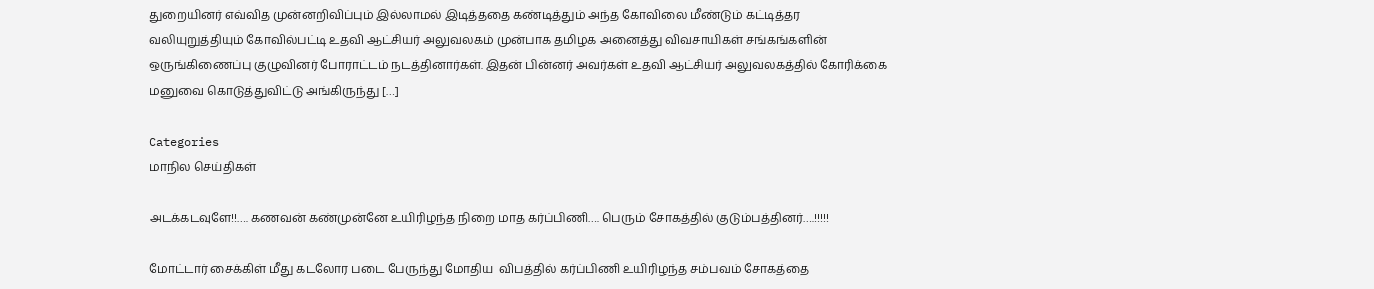துறையினர் எவ்வித முன்னறிவிப்பும் இல்லாமல் இடித்ததை கண்டித்தும் அந்த கோவிலை மீண்டும் கட்டித்தர வலியுறுத்தியும் கோவில்பட்டி உதவி ஆட்சியர் அலுவலகம் முன்பாக தமிழக அனைத்து விவசாயிகள் சங்கங்களின் ஒருங்கிணைப்பு குழுவினர் போராட்டம் நடத்தினார்கள். இதன் பின்னர் அவர்கள் உதவி ஆட்சியர் அலுவலகத்தில் கோரிக்கை மனுவை கொடுத்துவிட்டு அங்கிருந்து […]

Categories
மாநில செய்திகள்

அடக்கடவுளே!!…. கணவன் கண்முன்னே உயிரிழந்த நிறை மாத கர்ப்பிணி…. பெரும் சோகத்தில் குடும்பத்தினர்….!!!!!

மோட்டார் சைக்கிள் மீது கடலோர படை பேருந்து மோதிய  விபத்தில் கர்ப்பிணி உயிரிழந்த சம்பவம் சோகத்தை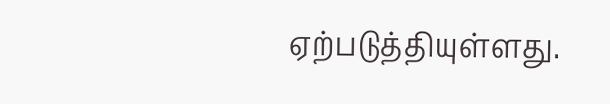ஏற்படுத்தியுள்ளது.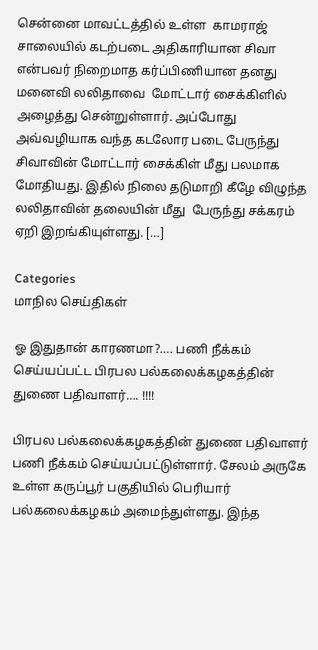சென்னை மாவட்டத்தில் உள்ள  காமராஜ் சாலையில் கடற்படை அதிகாரியான சிவா என்பவர் நிறைமாத கர்ப்பிணியான தனது மனைவி லலிதாவை  மோட்டார் சைக்கிளில் அழைத்து சென்றுள்ளார். அப்போது அவ்வழியாக வந்த கடலோர படை பேருந்து சிவாவின் மோட்டார் சைக்கிள் மீது பலமாக மோதியது. இதில் நிலை தடுமாறி கீழே விழுந்த லலிதாவின் தலையின் மீது  பேருந்து சக்கரம் ஏறி இறங்கியுள்ளது. […]

Categories
மாநில செய்திகள்

ஓ இதுதான் காரணமா?…. பணி நீக்கம் செய்யப்பட்ட பிரபல பல்கலைக்கழகத்தின் துணை பதிவாளர்…. !!!!

பிரபல பல்கலைக்கழகத்தின் துணை பதிவாளர் பணி நீக்கம் செய்யப்பட்டுள்ளார். சேலம் அருகே உள்ள கருப்பூர் பகுதியில் பெரியார் பல்கலைக்கழகம் அமைந்துள்ளது. இந்த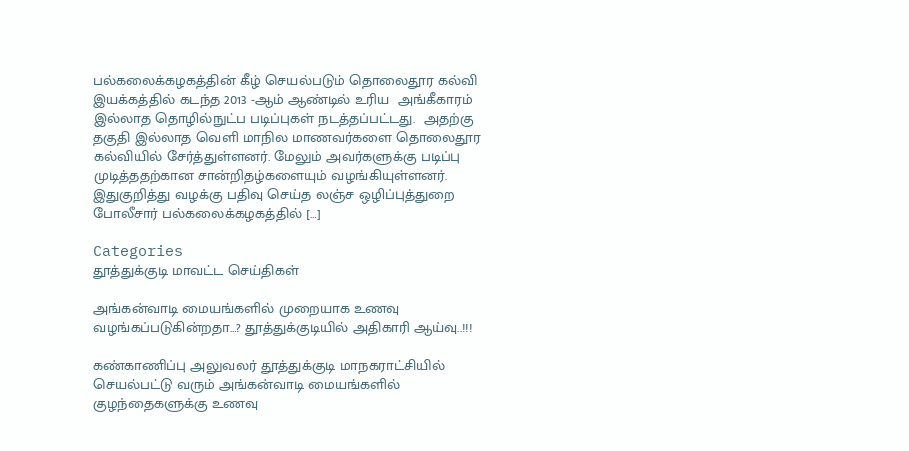பல்கலைக்கழகத்தின் கீழ் செயல்படும் தொலைதூர கல்வி இயக்கத்தில் கடந்த 2013 -ஆம் ஆண்டில் உரிய  அங்கீகாரம் இல்லாத தொழில்நுட்ப படிப்புகள் நடத்தப்பட்டது.  அதற்கு தகுதி இல்லாத வெளி மாநில மாணவர்களை தொலைதூர கல்வியில் சேர்த்துள்ளனர். மேலும் அவர்களுக்கு படிப்பு முடித்ததற்கான சான்றிதழ்களையும் வழங்கியுள்ளனர். இதுகுறித்து வழக்கு பதிவு செய்த லஞ்ச ஒழிப்புத்துறை போலீசார் பல்கலைக்கழகத்தில் […]

Categories
தூத்துக்குடி மாவட்ட செய்திகள்

அங்கன்வாடி மையங்களில் முறையாக உணவு வழங்கப்படுகின்றதா…? தூத்துக்குடியில் அதிகாரி ஆய்வு..!!!

கண்காணிப்பு அலுவலர் தூத்துக்குடி மாநகராட்சியில் செயல்பட்டு வரும் அங்கன்வாடி மையங்களில் குழந்தைகளுக்கு உணவு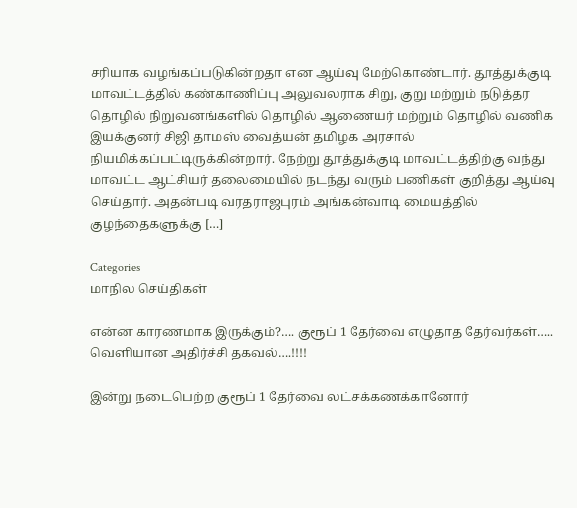சரியாக வழங்கப்படுகின்றதா என ஆய்வு மேற்கொண்டார். தூத்துக்குடி மாவட்டத்தில் கண்காணிப்பு அலுவலராக சிறு, குறு மற்றும் நடுத்தர தொழில் நிறுவனங்களில் தொழில் ஆணையர் மற்றும் தொழில் வணிக இயக்குனர் சிஜி தாமஸ் வைத்யன் தமிழக அரசால் நியமிக்கப்பட்டிருக்கின்றார். நேற்று தூத்துக்குடி மாவட்டத்திற்கு வந்து மாவட்ட ஆட்சியர் தலைமையில் நடந்து வரும் பணிகள் குறித்து ஆய்வு செய்தார். அதன்படி வரதராஜபுரம் அங்கன்வாடி மையத்தில் குழந்தைகளுக்கு […]

Categories
மாநில செய்திகள்

என்ன காரணமாக இருக்கும்?…. குரூப் 1 தேர்வை எழுதாத தேர்வர்கள்….. வெளியான அதிர்ச்சி தகவல்….!!!!

இன்று நடைபெற்ற குரூப் 1 தேர்வை லட்சக்கணக்கானோர்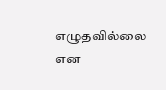எழுதவில்லை என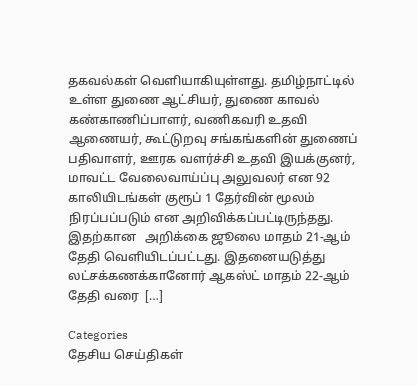தகவல்கள் வெளியாகியுள்ளது. தமிழ்நாட்டில் உள்ள துணை ஆட்சியர், துணை காவல் கண்காணிப்பாளர், வணிகவரி உதவி ஆணையர், கூட்டுறவு சங்கங்களின் துணைப் பதிவாளர், ஊரக வளர்ச்சி உதவி இயக்குனர், மாவட்ட வேலைவாய்ப்பு அலுவலர் என 92 காலியிடங்கள் குரூப் 1 தேர்வின் மூலம் நிரப்பப்படும் என அறிவிக்கப்பட்டிருந்தது. இதற்கான   அறிக்கை ஜூலை மாதம் 21-ஆம் தேதி வெளியிடப்பட்டது. இதனையடுத்து லட்சக்கணக்கானோர் ஆகஸ்ட் மாதம் 22-ஆம் தேதி வரை  […]

Categories
தேசிய செய்திகள்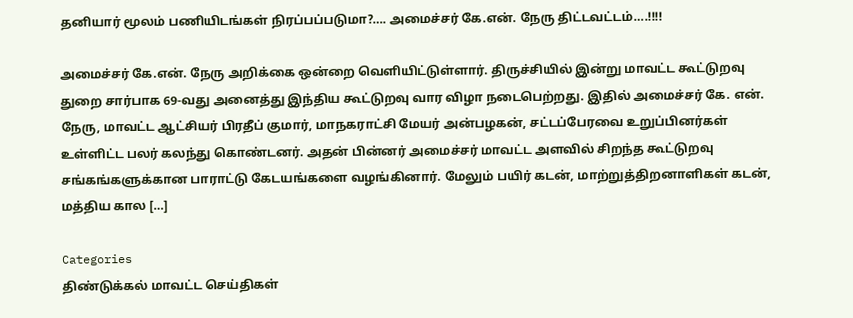தனியார் மூலம் பணியிடங்கள் நிரப்பப்படுமா?…. அமைச்சர் கே.என். நேரு திட்டவட்டம்….!!!!

அமைச்சர் கே.என். நேரு அறிக்கை ஒன்றை வெளியிட்டுள்ளார். திருச்சியில் இன்று மாவட்ட கூட்டுறவு துறை சார்பாக 69-வது அனைத்து இந்திய கூட்டுறவு வார விழா நடைபெற்றது. இதில் அமைச்சர் கே. என். நேரு, மாவட்ட ஆட்சியர் பிரதீப் குமார், மாநகராட்சி மேயர் அன்பழகன், சட்டப்பேரவை உறுப்பினர்கள் உள்ளிட்ட பலர் கலந்து கொண்டனர். அதன் பின்னர் அமைச்சர் மாவட்ட அளவில் சிறந்த கூட்டுறவு சங்கங்களுக்கான பாராட்டு கேடயங்களை வழங்கினார். மேலும் பயிர் கடன், மாற்றுத்திறனாளிகள் கடன், மத்திய கால […]

Categories
திண்டுக்கல் மாவட்ட செய்திகள்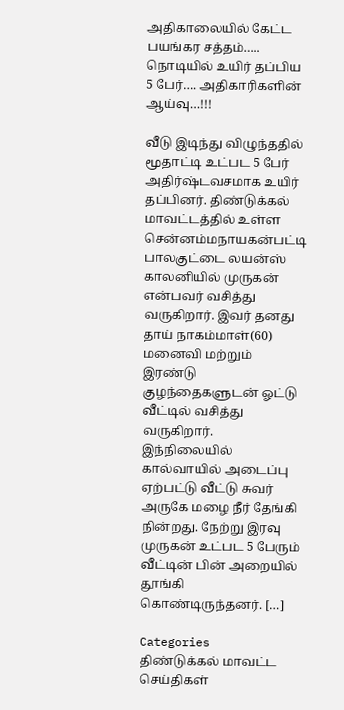அதிகாலையில் கேட்ட பயங்கர சத்தம்….. நொடியில் உயிர் தப்பிய 5 பேர்…. அதிகாரிகளின் ஆய்வு…!!!

வீடு இடிந்து விழுந்ததில் மூதாட்டி உட்பட 5 பேர் அதிர்ஷ்டவசமாக உயிர் தப்பினர். திண்டுக்கல் மாவட்டத்தில் உள்ள சென்னம்மநாயகன்பட்டி பாலகுட்டை லயன்ஸ் காலனியில் முருகன் என்பவர் வசித்து வருகிறார். இவர் தனது தாய் நாகம்மாள்(60) மனைவி மற்றும் இரண்டு குழந்தைகளுடன் ஓட்டு வீட்டில் வசித்து வருகிறார். இந்நிலையில் கால்வாயில் அடைப்பு ஏற்பட்டு வீட்டு சுவர் அருகே மழை நீர் தேங்கி நின்றது. நேற்று இரவு முருகன் உட்பட 5 பேரும் வீட்டின் பின் அறையில் தூங்கி கொண்டிருந்தனர். […]

Categories
திண்டுக்கல் மாவட்ட செய்திகள்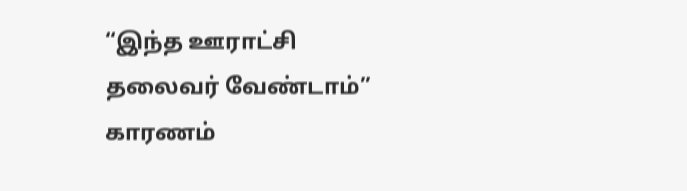“இந்த ஊராட்சி தலைவர் வேண்டாம்” காரணம்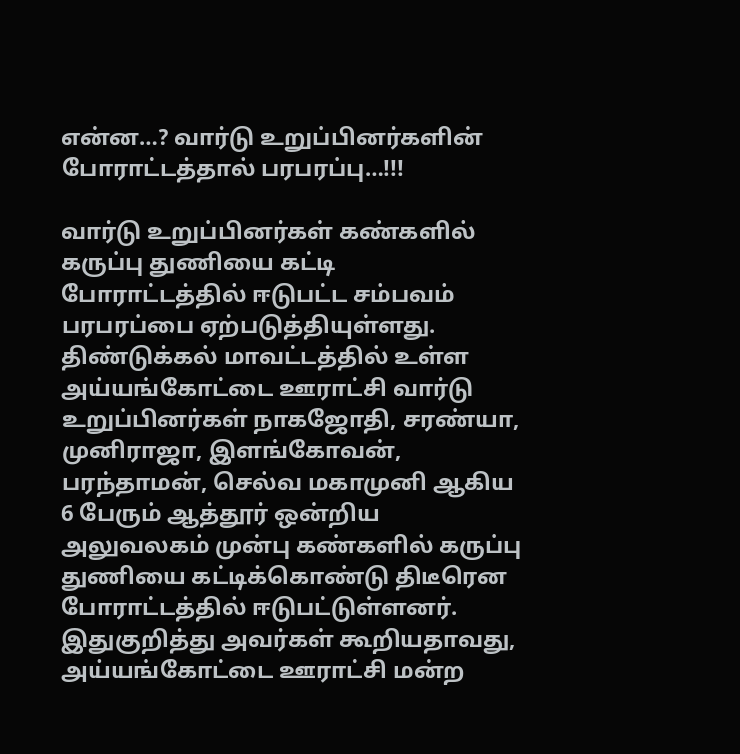என்ன…? வார்டு உறுப்பினர்களின் போராட்டத்தால் பரபரப்பு…!!!

வார்டு உறுப்பினர்கள் கண்களில் கருப்பு துணியை கட்டி போராட்டத்தில் ஈடுபட்ட சம்பவம் பரபரப்பை ஏற்படுத்தியுள்ளது. திண்டுக்கல் மாவட்டத்தில் உள்ள அய்யங்கோட்டை ஊராட்சி வார்டு உறுப்பினர்கள் நாகஜோதி, சரண்யா, முனிராஜா, இளங்கோவன், பரந்தாமன், செல்வ மகாமுனி ஆகிய 6 பேரும் ஆத்தூர் ஒன்றிய அலுவலகம் முன்பு கண்களில் கருப்பு துணியை கட்டிக்கொண்டு திடீரென போராட்டத்தில் ஈடுபட்டுள்ளனர். இதுகுறித்து அவர்கள் கூறியதாவது, அய்யங்கோட்டை ஊராட்சி மன்ற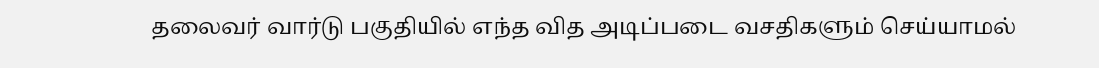தலைவர் வார்டு பகுதியில் எந்த வித அடிப்படை வசதிகளும் செய்யாமல்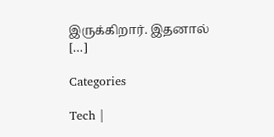இருக்கிறார். இதனால் […]

Categories

Tech |